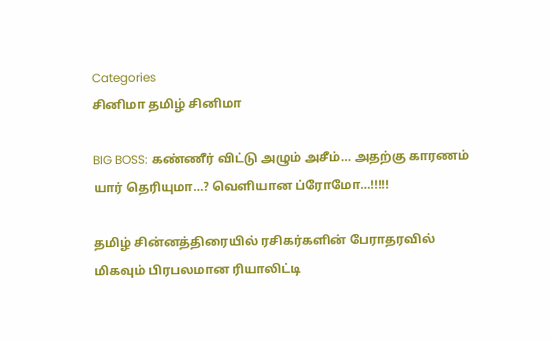Categories
சினிமா தமிழ் சினிமா

BIG BOSS: கண்ணீர் விட்டு அழும் அசீம்… அதற்கு காரணம் யார் தெரியுமா…? வெளியான ப்ரோமோ…!!!!!

தமிழ் சின்னத்திரையில் ரசிகர்களின் பேராதரவில் மிகவும் பிரபலமான ரியாலிட்டி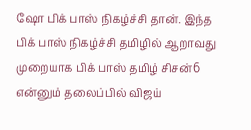ஷோ பிக் பாஸ் நிகழ்ச்சி தான். இந்த பிக் பாஸ் நிகழ்ச்சி தமிழில் ஆறாவது முறையாக பிக் பாஸ் தமிழ் சிசன்6 என்னும் தலைப்பில் விஜய்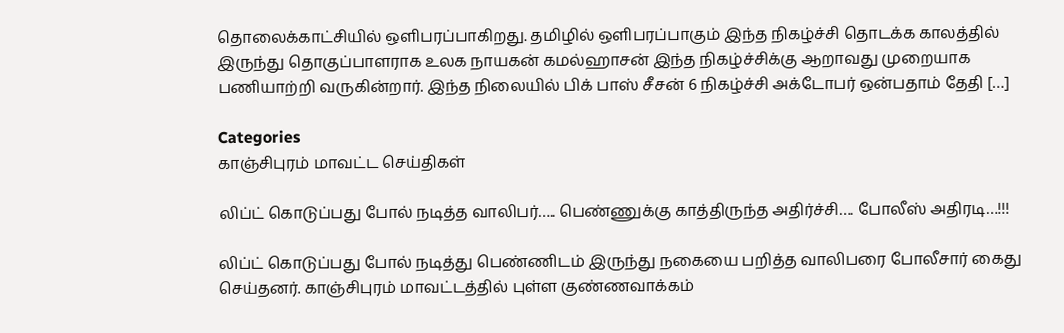தொலைக்காட்சியில் ஒளிபரப்பாகிறது. தமிழில் ஒளிபரப்பாகும் இந்த நிகழ்ச்சி தொடக்க காலத்தில் இருந்து தொகுப்பாளராக உலக நாயகன் கமல்ஹாசன் இந்த நிகழ்ச்சிக்கு ஆறாவது முறையாக பணியாற்றி வருகின்றார். இந்த நிலையில் பிக் பாஸ் சீசன் 6 நிகழ்ச்சி அக்டோபர் ஒன்பதாம் தேதி […]

Categories
காஞ்சிபுரம் மாவட்ட செய்திகள்

லிப்ட் கொடுப்பது போல் நடித்த வாலிபர்….. பெண்ணுக்கு காத்திருந்த அதிர்ச்சி…. போலீஸ் அதிரடி…!!!

லிப்ட் கொடுப்பது போல் நடித்து பெண்ணிடம் இருந்து நகையை பறித்த வாலிபரை போலீசார் கைது செய்தனர். காஞ்சிபுரம் மாவட்டத்தில் புள்ள குண்ணவாக்கம்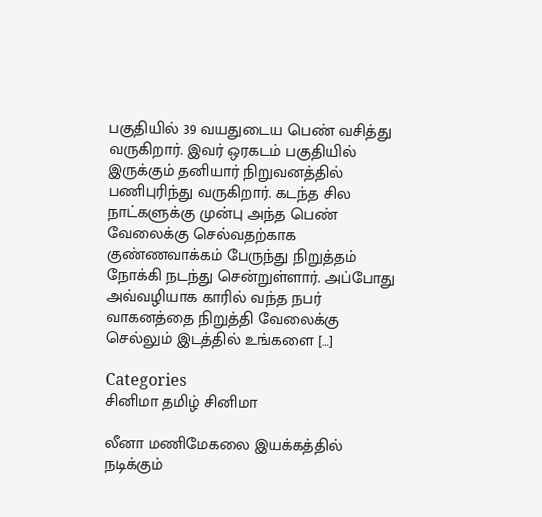பகுதியில் 39 வயதுடைய பெண் வசித்து வருகிறார். இவர் ஒரகடம் பகுதியில் இருக்கும் தனியார் நிறுவனத்தில் பணிபுரிந்து வருகிறார். கடந்த சில நாட்களுக்கு முன்பு அந்த பெண் வேலைக்கு செல்வதற்காக குண்ணவாக்கம் பேருந்து நிறுத்தம் நோக்கி நடந்து சென்றுள்ளார். அப்போது அவ்வழியாக காரில் வந்த நபர் வாகனத்தை நிறுத்தி வேலைக்கு செல்லும் இடத்தில் உங்களை […]

Categories
சினிமா தமிழ் சினிமா

லீனா மணிமேகலை இயக்கத்தில் நடிக்கும்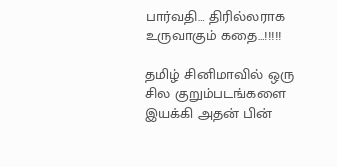பார்வதி… திரில்லராக உருவாகும் கதை…!!!!!

தமிழ் சினிமாவில் ஒரு சில குறும்படங்களை இயக்கி அதன் பின்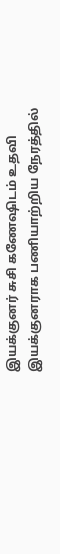இயக்குனர் சுசி கணேஷிடம் உதவி இயக்குனராக பணியாற்றிய நேரத்தில்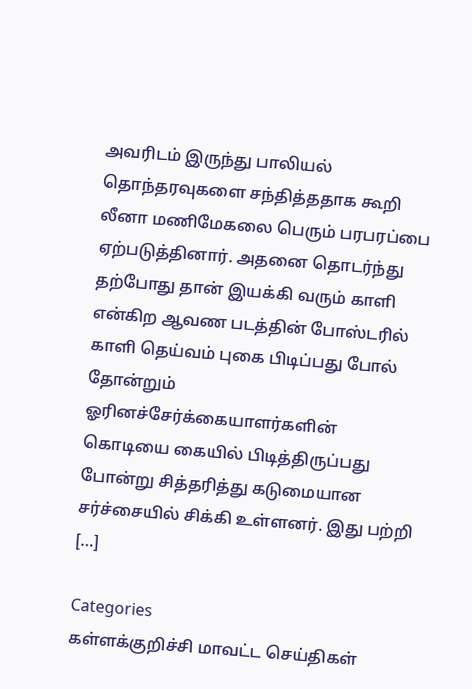அவரிடம் இருந்து பாலியல் தொந்தரவுகளை சந்தித்ததாக கூறி லீனா மணிமேகலை பெரும் பரபரப்பை ஏற்படுத்தினார். அதனை தொடர்ந்து தற்போது தான் இயக்கி வரும் காளி என்கிற ஆவண படத்தின் போஸ்டரில் காளி தெய்வம் புகை பிடிப்பது போல் தோன்றும் ஓரினச்சேர்க்கையாளர்களின் கொடியை கையில் பிடித்திருப்பது போன்று சித்தரித்து கடுமையான சர்ச்சையில் சிக்கி உள்ளனர். இது பற்றி […]

Categories
கள்ளக்குறிச்சி மாவட்ட செய்திகள்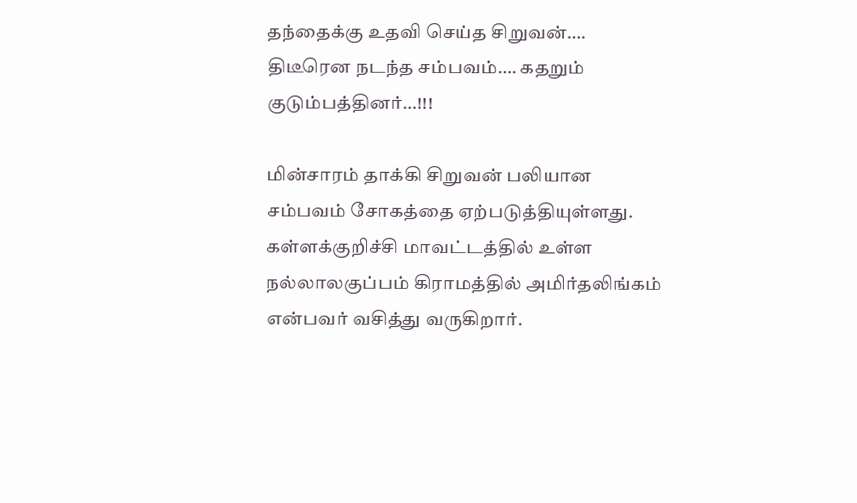தந்தைக்கு உதவி செய்த சிறுவன்…. திடீரென நடந்த சம்பவம்…. கதறும் குடும்பத்தினர்…!!!

மின்சாரம் தாக்கி சிறுவன் பலியான சம்பவம் சோகத்தை ஏற்படுத்தியுள்ளது. கள்ளக்குறிச்சி மாவட்டத்தில் உள்ள நல்லாலகுப்பம் கிராமத்தில் அமிர்தலிங்கம் என்பவர் வசித்து வருகிறார்.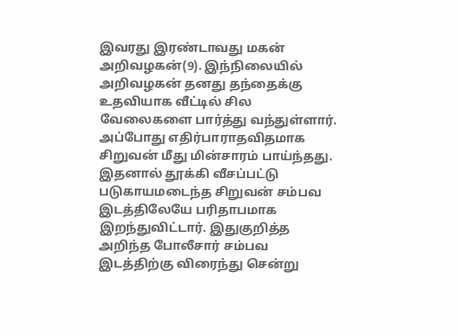இவரது இரண்டாவது மகன் அறிவழகன்(9). இந்நிலையில் அறிவழகன் தனது தந்தைக்கு உதவியாக வீட்டில் சில வேலைகளை பார்த்து வந்துள்ளார். அப்போது எதிர்பாராதவிதமாக சிறுவன் மீது மின்சாரம் பாய்ந்தது. இதனால் தூக்கி வீசப்பட்டு படுகாயமடைந்த சிறுவன் சம்பவ இடத்திலேயே பரிதாபமாக இறந்துவிட்டார். இதுகுறித்த அறிந்த போலீசார் சம்பவ இடத்திற்கு விரைந்து சென்று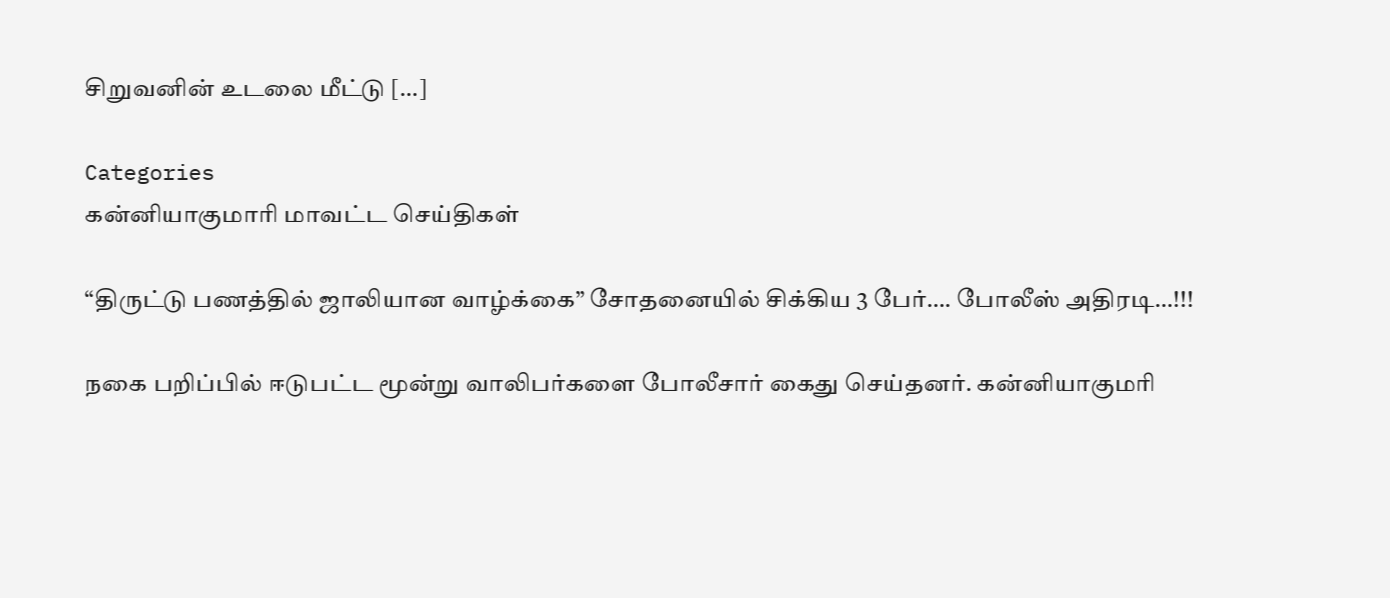சிறுவனின் உடலை மீட்டு […]

Categories
கன்னியாகுமாரி மாவட்ட செய்திகள்

“திருட்டு பணத்தில் ஜாலியான வாழ்க்கை” சோதனையில் சிக்கிய 3 பேர்…. போலீஸ் அதிரடி…!!!

நகை பறிப்பில் ஈடுபட்ட மூன்று வாலிபர்களை போலீசார் கைது செய்தனர். கன்னியாகுமரி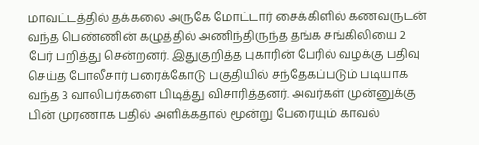மாவட்டத்தில் தக்கலை அருகே மோட்டார் சைக்கிளில் கணவருடன் வந்த பெண்ணின் கழுத்தில் அணிந்திருந்த தங்க சங்கிலியை 2 பேர் பறித்து சென்றனர். இதுகுறித்த புகாரின் பேரில் வழக்கு பதிவு செய்த போலீசார் பரைக்கோடு பகுதியில் சந்தேகப்படும் படியாக வந்த 3 வாலிபர்களை பிடித்து விசாரித்தனர். அவர்கள் முன்னுக்கு பின் முரணாக பதில் அளிக்கதால் மூன்று பேரையும் காவல்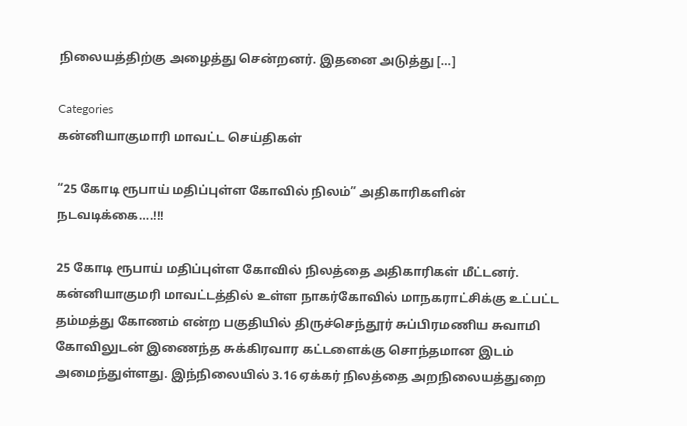நிலையத்திற்கு அழைத்து சென்றனர். இதனை அடுத்து […]

Categories
கன்னியாகுமாரி மாவட்ட செய்திகள்

“25 கோடி ரூபாய் மதிப்புள்ள கோவில் நிலம்” அதிகாரிகளின் நடவடிக்கை….!!!

25 கோடி ரூபாய் மதிப்புள்ள கோவில் நிலத்தை அதிகாரிகள் மீட்டனர். கன்னியாகுமரி மாவட்டத்தில் உள்ள நாகர்கோவில் மாநகராட்சிக்கு உட்பட்ட தம்மத்து கோணம் என்ற பகுதியில் திருச்செந்தூர் சுப்பிரமணிய சுவாமி கோவிலுடன் இணைந்த சுக்கிரவார கட்டளைக்கு சொந்தமான இடம் அமைந்துள்ளது. இந்நிலையில் 3.16 ஏக்கர் நிலத்தை அறநிலையத்துறை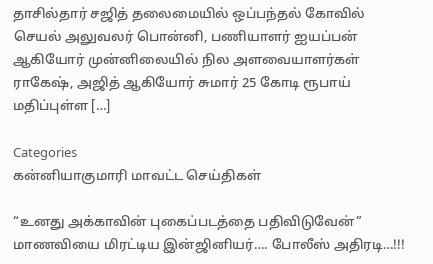தாசில்தார் சஜித் தலைமையில் ஒப்பந்தல் கோவில் செயல் அலுவலர் பொன்னி, பணியாளர் ஐயப்பன் ஆகியோர் முன்னிலையில் நில அளவையாளர்கள் ராகேஷ், அஜித் ஆகியோர் சுமார் 25 கோடி ரூபாய் மதிப்புள்ள […]

Categories
கன்னியாகுமாரி மாவட்ட செய்திகள்

“உனது அக்காவின் புகைப்படத்தை பதிவிடுவேன்” மாணவியை மிரட்டிய இன்ஜினியர்…. போலீஸ் அதிரடி…!!!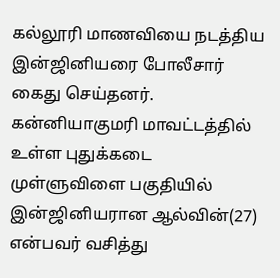கல்லூரி மாணவியை நடத்திய இன்ஜினியரை போலீசார் கைது செய்தனர். கன்னியாகுமரி மாவட்டத்தில் உள்ள புதுக்கடை முள்ளுவிளை பகுதியில் இன்ஜினியரான ஆல்வின்(27) என்பவர் வசித்து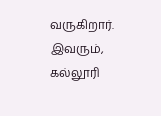வருகிறார். இவரும், கல்லூரி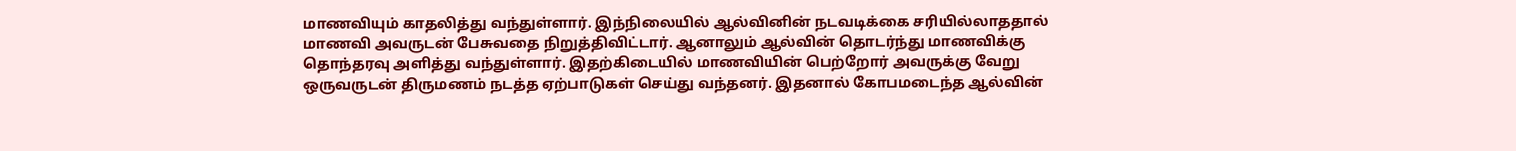மாணவியும் காதலித்து வந்துள்ளார். இந்நிலையில் ஆல்வினின் நடவடிக்கை சரியில்லாததால் மாணவி அவருடன் பேசுவதை நிறுத்திவிட்டார். ஆனாலும் ஆல்வின் தொடர்ந்து மாணவிக்கு தொந்தரவு அளித்து வந்துள்ளார். இதற்கிடையில் மாணவியின் பெற்றோர் அவருக்கு வேறு ஒருவருடன் திருமணம் நடத்த ஏற்பாடுகள் செய்து வந்தனர். இதனால் கோபமடைந்த ஆல்வின்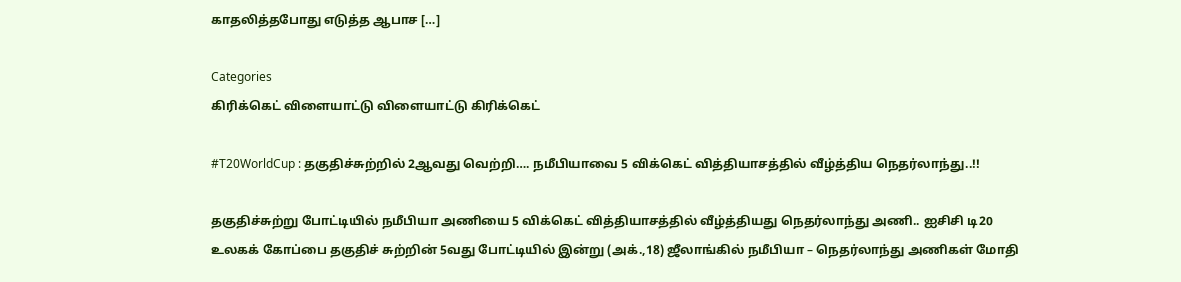காதலித்தபோது எடுத்த ஆபாச […]

Categories
கிரிக்கெட் விளையாட்டு விளையாட்டு கிரிக்கெட்

#T20WorldCup : தகுதிச்சுற்றில் 2ஆவது வெற்றி…. நமீபியாவை 5 விக்கெட் வித்தியாசத்தில் வீழ்த்திய நெதர்லாந்து..!!

தகுதிச்சுற்று போட்டியில் நமீபியா அணியை 5 விக்கெட் வித்தியாசத்தில் வீழ்த்தியது நெதர்லாந்து அணி.. ஐசிசி டி20 உலகக் கோப்பை தகுதிச் சுற்றின் 5வது போட்டியில் இன்று (அக்.,18) ஜீலாங்கில் நமீபியா – நெதர்லாந்து அணிகள் மோதி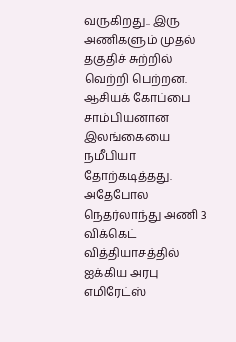வருகிறது.. இரு அணிகளும் முதல் தகுதிச் சுற்றில் வெற்றி பெற்றன. ஆசியக் கோப்பை சாம்பியனான இலங்கையை நமீபியா தோற்கடித்தது. அதேபோல நெதர்லாந்து அணி 3 விக்கெட் வித்தியாசத்தில் ஐக்கிய அரபு எமிரேட்ஸ்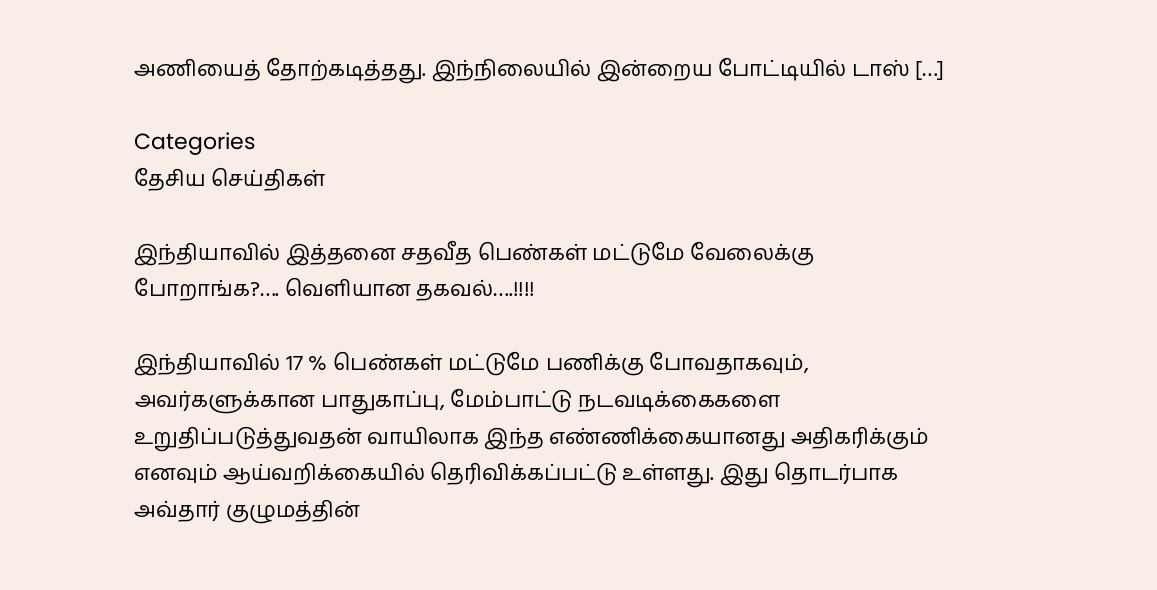அணியைத் தோற்கடித்தது. இந்நிலையில் இன்றைய போட்டியில் டாஸ் […]

Categories
தேசிய செய்திகள்

இந்தியாவில் இத்தனை சதவீத பெண்கள் மட்டுமே வேலைக்கு போறாங்க?…. வெளியான தகவல்….!!!!

இந்தியாவில் 17 % பெண்கள் மட்டுமே பணிக்கு போவதாகவும், அவர்களுக்கான பாதுகாப்பு, மேம்பாட்டு நடவடிக்கைகளை உறுதிப்படுத்துவதன் வாயிலாக இந்த எண்ணிக்கையானது அதிகரிக்கும் எனவும் ஆய்வறிக்கையில் தெரிவிக்கப்பட்டு உள்ளது. இது தொடர்பாக அவ்தார் குழுமத்தின்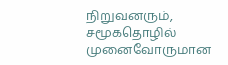நிறுவனரும், சமூகதொழில் முனைவோருமான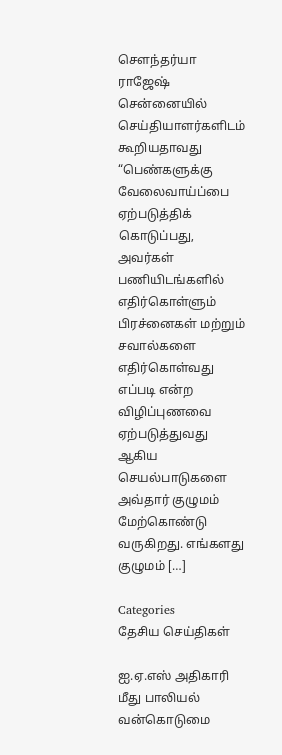செளந்தர்யா ராஜேஷ் சென்னையில் செய்தியாளர்களிடம் கூறியதாவது “பெண்களுக்கு வேலைவாய்ப்பை ஏற்படுத்திக் கொடுப்பது, அவர்கள் பணியிடங்களில் எதிர்கொள்ளும் பிரச்னைகள் மற்றும் சவால்களை எதிர்கொள்வது எப்படி என்ற விழிப்புணவை ஏற்படுத்துவது ஆகிய செயல்பாடுகளை அவ்தார் குழுமம் மேற்கொண்டு வருகிறது. எங்களது குழுமம் […]

Categories
தேசிய செய்திகள்

ஐ.ஏ.எஸ் அதிகாரி மீது பாலியல் வன்கொடுமை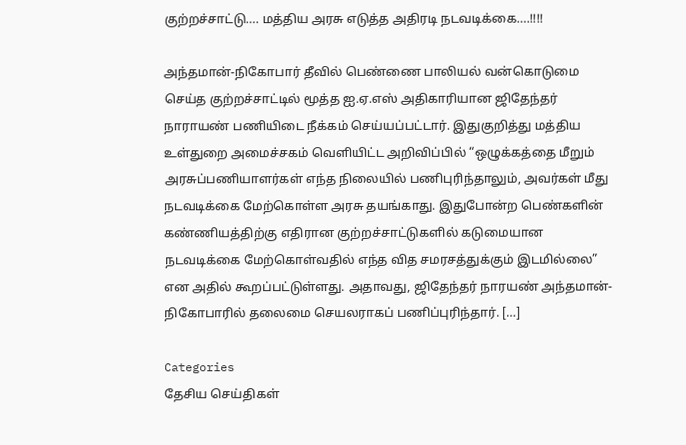குற்றச்சாட்டு…. மத்திய அரசு எடுத்த அதிரடி நடவடிக்கை….!!!!

அந்தமான்-நிகோபார் தீவில் பெண்ணை பாலியல் வன்கொடுமை செய்த குற்றச்சாட்டில் மூத்த ஐ.ஏ.எஸ் அதிகாரியான ஜிதேந்தர் நாராயண் பணியிடை நீக்கம் செய்யப்பட்டார். இதுகுறித்து மத்திய உள்துறை அமைச்சகம் வெளியிட்ட அறிவிப்பில் “ஒழுக்கத்தை மீறும் அரசுப்பணியாளர்கள் எந்த நிலையில் பணிபுரிந்தாலும், அவர்கள் மீது நடவடிக்கை மேற்கொள்ள அரசு தயங்காது. இதுபோன்ற பெண்களின் கண்ணியத்திற்கு எதிரான குற்றச்சாட்டுகளில் கடுமையான நடவடிக்கை மேற்கொள்வதில் எந்த வித சமரசத்துக்கும் இடமில்லை” என அதில் கூறப்பட்டுள்ளது. அதாவது, ஜிதேந்தர் நாரயண் அந்தமான்-நிகோபாரில் தலைமை செயலராகப் பணிப்புரிந்தார். […]

Categories
தேசிய செய்திகள்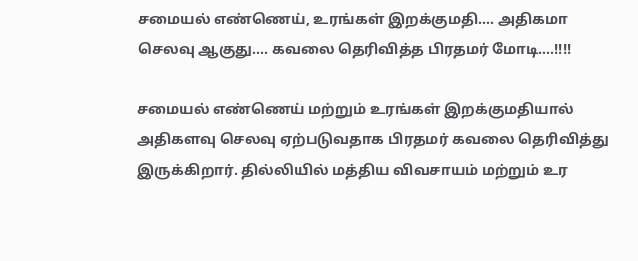சமையல் எண்ணெய், உரங்கள் இறக்குமதி…. அதிகமா செலவு ஆகுது…. கவலை தெரிவித்த பிரதமர் மோடி….!!!!

சமையல் எண்ணெய் மற்றும் உரங்கள் இறக்குமதியால் அதிகளவு செலவு ஏற்படுவதாக பிரதமர் கவலை தெரிவித்து இருக்கிறார். தில்லியில் மத்திய விவசாயம் மற்றும் உர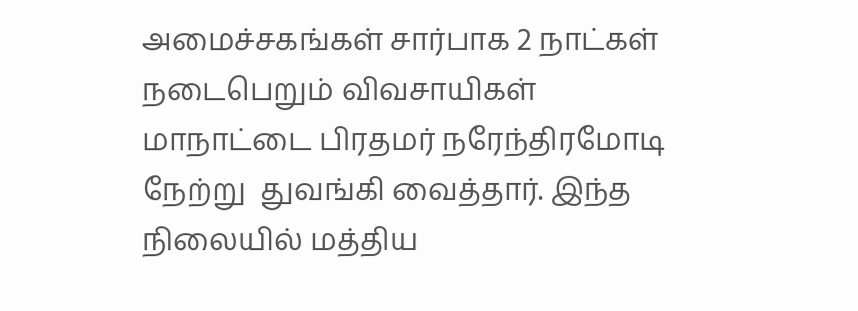அமைச்சகங்கள் சார்பாக 2 நாட்கள் நடைபெறும் விவசாயிகள் மாநாட்டை பிரதமர் நரேந்திரமோடி நேற்று  துவங்கி வைத்தார். இந்த நிலையில் மத்திய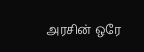அரசின் ஒரே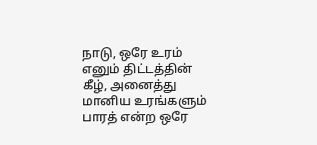நாடு, ஒரே உரம் எனும் திட்டத்தின் கீழ், அனைத்து மானிய உரங்களும் பாரத் என்ற ஒரே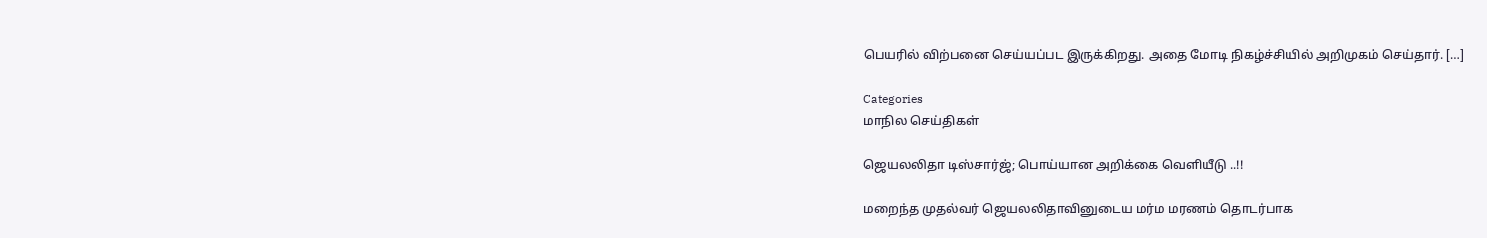பெயரில் விற்பனை செய்யப்பட இருக்கிறது. அதை மோடி நிகழ்ச்சியில் அறிமுகம் செய்தார். […]

Categories
மாநில செய்திகள்

ஜெயலலிதா டிஸ்சார்ஜ்; பொய்யான அறிக்கை வெளியீடு ..!!

மறைந்த முதல்வர் ஜெயலலிதாவினுடைய மர்ம மரணம் தொடர்பாக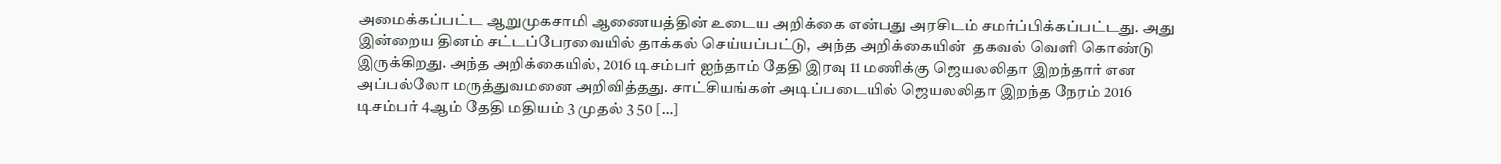அமைக்கப்பட்ட ஆறுமுகசாமி ஆணையத்தின் உடைய அறிக்கை என்பது அரசிடம் சமர்ப்பிக்கப்பட்டது. அது இன்றைய தினம் சட்டப்பேரவையில் தாக்கல் செய்யப்பட்டு,  அந்த அறிக்கையின்  தகவல் வெளி கொண்டு இருக்கிறது. அந்த அறிக்கையில், 2016 டிசம்பர் ஐந்தாம் தேதி இரவு 11 மணிக்கு ஜெயலலிதா இறந்தார் என அப்பல்லோ மருத்துவமனை அறிவித்தது. சாட்சியங்கள் அடிப்படையில் ஜெயலலிதா இறந்த நேரம் 2016 டிசம்பர் 4ஆம் தேதி மதியம் 3 முதல் 3 50 […]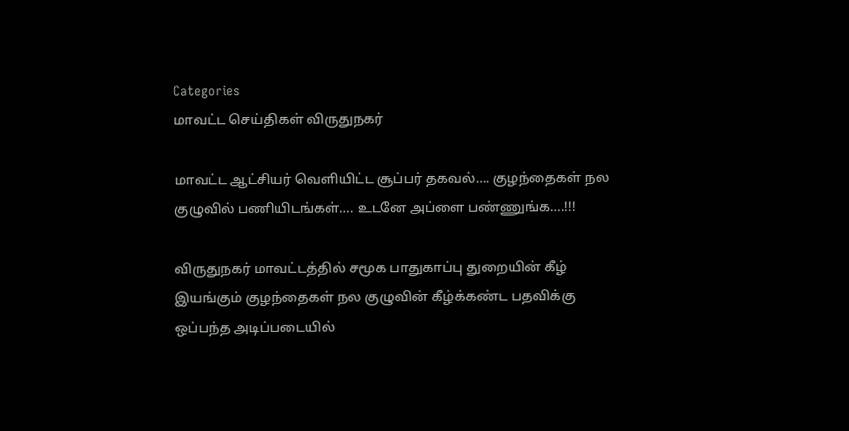Categories
மாவட்ட செய்திகள் விருதுநகர்

மாவட்ட ஆட்சியர் வெளியிட்ட சூப்பர் தகவல்…. குழந்தைகள் நல குழுவில் பணியிடங்கள்…. உடனே அப்ளை பண்ணுங்க….!!!

விருதுநகர் மாவட்டத்தில் சமூக பாதுகாப்பு துறையின் கீழ் இயங்கும் குழந்தைகள் நல குழுவின் கீழ்க்கண்ட பதவிக்கு ஒப்பந்த அடிப்படையில்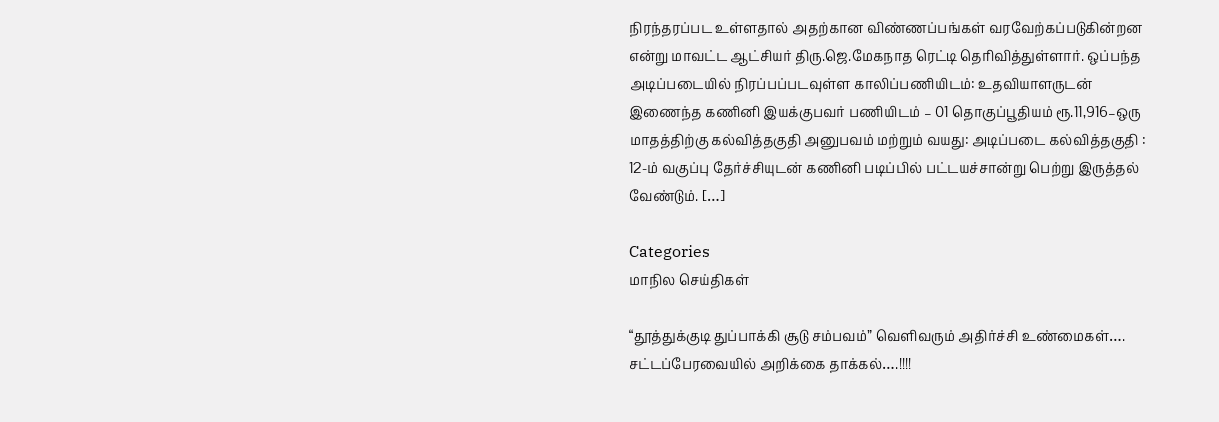நிரந்தரப்பட உள்ளதால் அதற்கான விண்ணப்பங்கள் வரவேற்கப்படுகின்றன என்று மாவட்ட ஆட்சியர் திரு.ஜெ.மேகநாத ரெட்டி தெரிவித்துள்ளார். ஒப்பந்த அடிப்படையில் நிரப்பப்படவுள்ள காலிப்பணியிடம்: உதவியாளருடன் இணைந்த கணினி இயக்குபவர் பணியிடம் – 01 தொகுப்பூதியம் ரூ.11,916–ஒரு மாதத்திற்கு கல்வித்தகுதி அனுபவம் மற்றும் வயது: அடிப்படை கல்வித்தகுதி : 12-ம் வகுப்பு தேர்ச்சியுடன் கணினி படிப்பில் பட்டயச்சான்று பெற்று இருத்தல் வேண்டும். […]

Categories
மாநில செய்திகள்

“தூத்துக்குடி துப்பாக்கி சூடு சம்பவம்” வெளிவரும் அதிர்ச்சி உண்மைகள்…. சட்டப்பேரவையில் அறிக்கை தாக்கல்….!!!!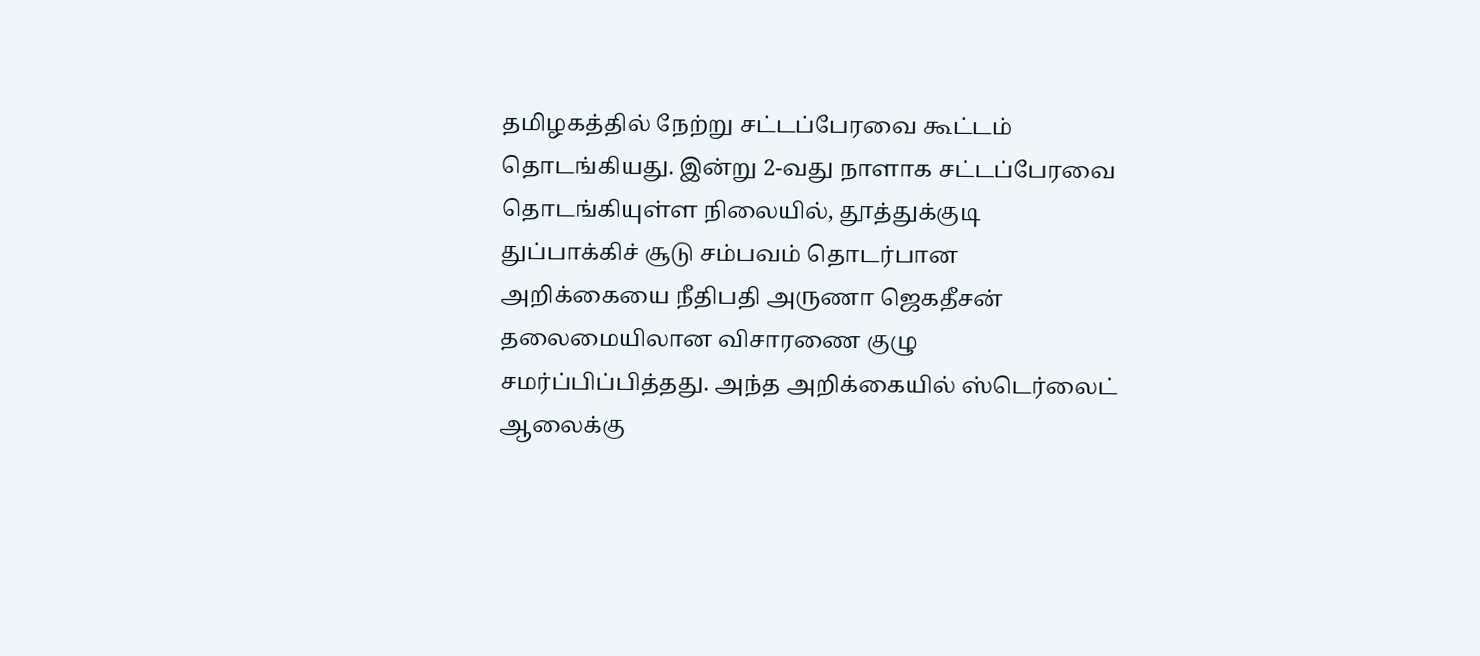தமிழகத்தில் நேற்று சட்டப்பேரவை கூட்டம் தொடங்கியது. இன்று 2-வது நாளாக சட்டப்பேரவை தொடங்கியுள்ள நிலையில், தூத்துக்குடி துப்பாக்கிச் சூடு சம்பவம் தொடர்பான அறிக்கையை நீதிபதி அருணா ஜெகதீசன் தலைமையிலான விசாரணை குழு சமர்ப்பிப்பித்தது. அந்த அறிக்கையில் ஸ்டெர்லைட் ஆலைக்கு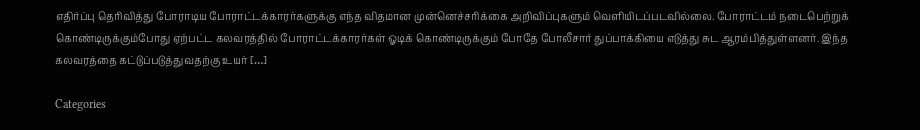எதிர்ப்பு தெரிவித்து போராடிய போராட்டக்காரர்களுக்கு எந்த விதமான முன்னெச்சரிக்கை அறிவிப்புகளும் வெளியிடப்படவில்லை. போராட்டம் நடைபெற்றுக் கொண்டிருக்கும்போது ஏற்பட்ட கலவரத்தில் போராட்டக்காரர்கள் ஓடிக் கொண்டிருக்கும் போதே போலீசார் துப்பாக்கியை எடுத்து சுட ஆரம்பித்துள்ளனர். இந்த கலவரத்தை கட்டுப்படுத்துவதற்கு உயர் […]

Categories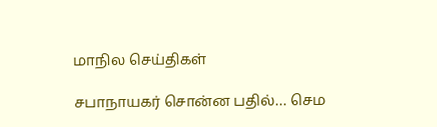மாநில செய்திகள்

சபாநாயகர் சொன்ன பதில்… செம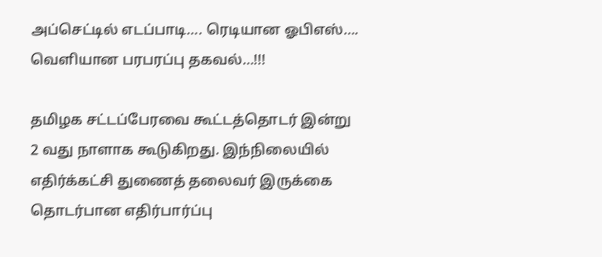அப்செட்டில் எடப்பாடி…. ரெடியான ஓபிஎஸ்…. வெளியான பரபரப்பு தகவல்…!!!

தமிழக சட்டப்பேரவை கூட்டத்தொடர் இன்று 2 வது நாளாக கூடுகிறது. இந்நிலையில் எதிர்க்கட்சி துணைத் தலைவர் இருக்கை தொடர்பான எதிர்பார்ப்பு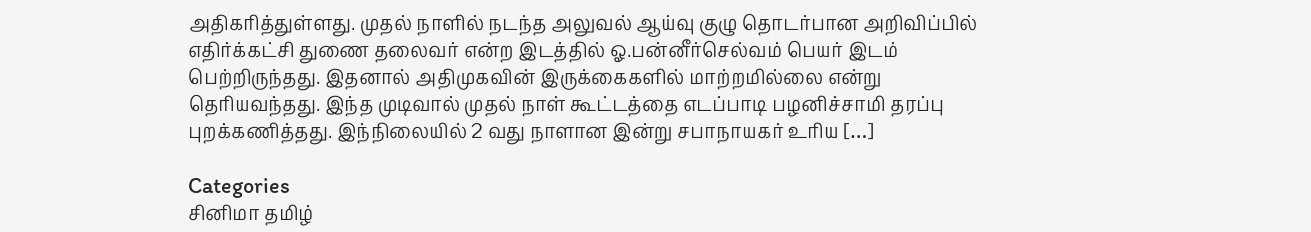அதிகரித்துள்ளது. முதல் நாளில் நடந்த அலுவல் ஆய்வு குழு தொடர்பான அறிவிப்பில் எதிர்க்கட்சி துணை தலைவர் என்ற இடத்தில் ஓ.பன்னீர்செல்வம் பெயர் இடம் பெற்றிருந்தது. இதனால் அதிமுகவின் இருக்கைகளில் மாற்றமில்லை என்று தெரியவந்தது. இந்த முடிவால் முதல் நாள் கூட்டத்தை எடப்பாடி பழனிச்சாமி தரப்பு புறக்கணித்தது. இந்நிலையில் 2 வது நாளான இன்று சபாநாயகர் உரிய […]

Categories
சினிமா தமிழ்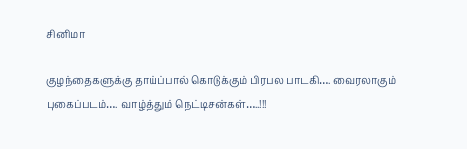சினிமா

குழந்தைகளுக்கு தாய்ப்பால் கொடுக்கும் பிரபல பாடகி…. வைரலாகும் புகைப்படம்…. வாழ்த்தும் நெட்டிசன்கள்…..!!!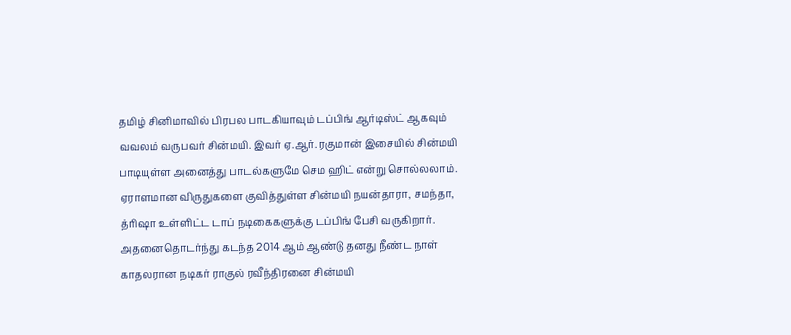தமிழ் சினிமாவில் பிரபல பாடகியாவும் டப்பிங் ஆர்டிஸ்ட் ஆகவும் வவலம் வருபவர் சின்மயி. இவர் ஏ.ஆர். ரகுமான் இசையில் சின்மயி பாடியுள்ள அனைத்து பாடல்களுமே செம ஹிட் என்று சொல்லலாம். ஏராளமான விருதுகளை குவித்துள்ள சின்மயி நயன்தாரா, சமந்தா, த்ரிஷா உள்ளிட்ட டாப் நடிகைகளுக்கு டப்பிங் பேசி வருகிறார். அதனைதொடர்ந்து கடந்த 2014 ஆம் ஆண்டு தனது நீண்ட நாள் காதலரான நடிகர் ராகுல் ரவீந்திரனை சின்மயி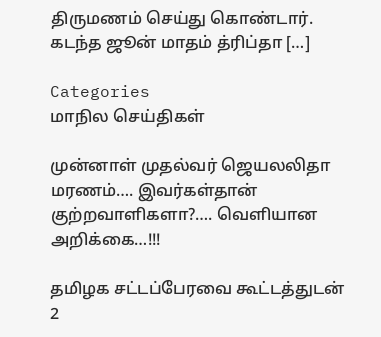திருமணம் செய்து கொண்டார். கடந்த ஜூன் மாதம் த்ரிப்தா […]

Categories
மாநில செய்திகள்

முன்னாள் முதல்வர் ஜெயலலிதா மரணம்…. இவர்கள்தான் குற்றவாளிகளா?…. வெளியான அறிக்கை…!!!

தமிழக சட்டப்பேரவை கூட்டத்துடன் 2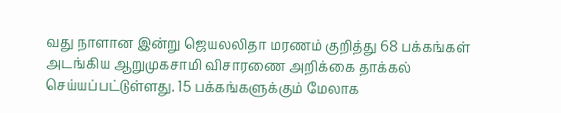வது நாளான இன்று ஜெயலலிதா மரணம் குறித்து 68 பக்கங்கள் அடங்கிய ஆறுமுகசாமி விசாரணை அறிக்கை தாக்கல் செய்யப்பட்டுள்ளது. 15 பக்கங்களுக்கும் மேலாக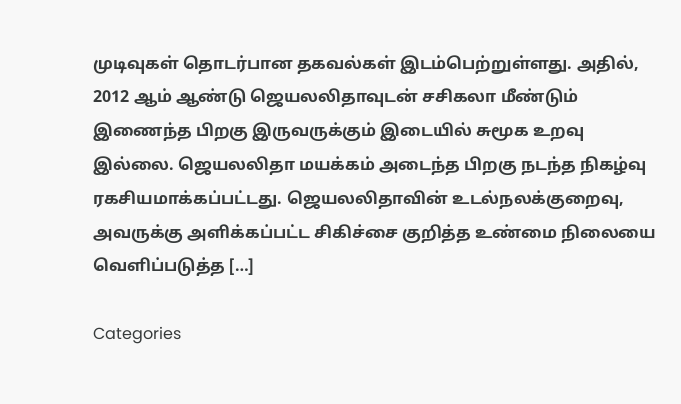முடிவுகள் தொடர்பான தகவல்கள் இடம்பெற்றுள்ளது. அதில், 2012 ஆம் ஆண்டு ஜெயலலிதாவுடன் சசிகலா மீண்டும் இணைந்த பிறகு இருவருக்கும் இடையில் சுமூக உறவு இல்லை. ஜெயலலிதா மயக்கம் அடைந்த பிறகு நடந்த நிகழ்வு ரகசியமாக்கப்பட்டது. ஜெயலலிதாவின் உடல்நலக்குறைவு, அவருக்கு அளிக்கப்பட்ட சிகிச்சை குறித்த உண்மை நிலையை வெளிப்படுத்த […]

Categories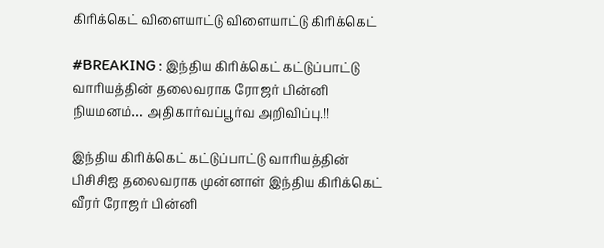கிரிக்கெட் விளையாட்டு விளையாட்டு கிரிக்கெட்

#BREAKING : இந்திய கிரிக்கெட் கட்டுப்பாட்டு வாரியத்தின் தலைவராக ரோஜர் பின்னி நியமனம்… அதிகார்வப்பூர்வ அறிவிப்பு.!!

இந்திய கிரிக்கெட் கட்டுப்பாட்டு வாரியத்தின் பிசிசிஐ தலைவராக முன்னாள் இந்திய கிரிக்கெட் வீரர் ரோஜர் பின்னி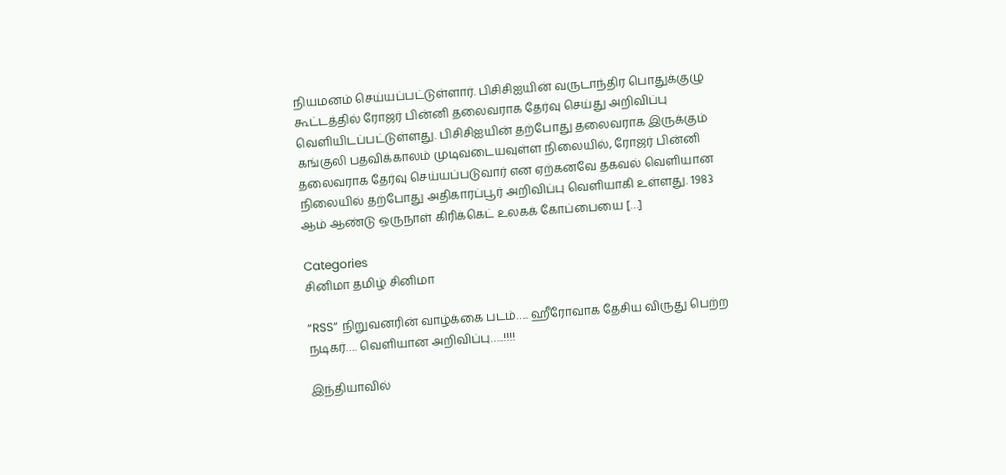நியமனம் செய்யப்பட்டுள்ளார். பிசிசிஐயின் வருடாந்திர பொதுக்குழு கூட்டத்தில் ரோஜர் பின்னி தலைவராக தேர்வு செய்து அறிவிப்பு வெளியிடப்பட்டுள்ளது. பிசிசிஐயின் தற்போது தலைவராக இருக்கும் கங்குலி பதவிக்காலம் முடிவடையவுள்ள நிலையில், ரோஜர் பின்னி தலைவராக தேர்வு செய்யப்படுவார் என ஏற்கனவே தகவல் வெளியான நிலையில் தற்போது அதிகாரப்பூர் அறிவிப்பு வெளியாகி உள்ளது. 1983 ஆம் ஆண்டு ஒருநாள் கிரிக்கெட் உலகக் கோப்பையை […]

Categories
சினிமா தமிழ் சினிமா

“RSS” நிறுவனரின் வாழ்க்கை படம்….. ஹீரோவாக தேசிய விருது பெற்ற நடிகர்…. வெளியான அறிவிப்பு…..!!!!

இந்தியாவில்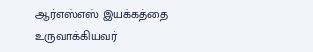ஆர்எஸ்எஸ் இயக்கத்தை உருவாக்கியவர்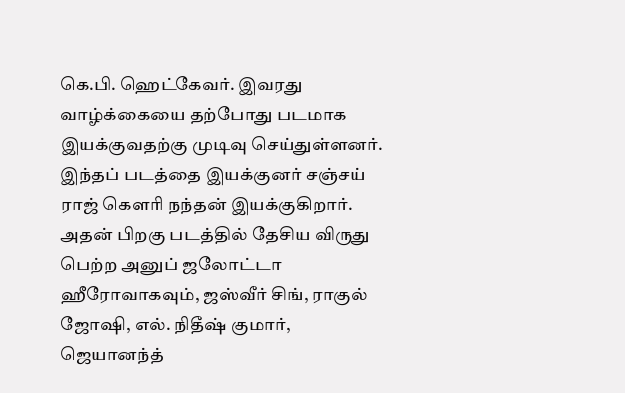கெ.பி. ஹெட்கேவர். இவரது வாழ்க்கையை தற்போது படமாக இயக்குவதற்கு முடிவு செய்துள்ளனர். இந்தப் படத்தை இயக்குனர் சஞ்சய் ராஜ் கௌரி நந்தன் இயக்குகிறார். அதன் பிறகு படத்தில் தேசிய விருது பெற்ற அனுப் ஜலோட்டா ஹீரோவாகவும், ஜஸ்வீர் சிங், ராகுல் ஜோஷி, எல். நிதீஷ் குமார், ஜெயானந்த்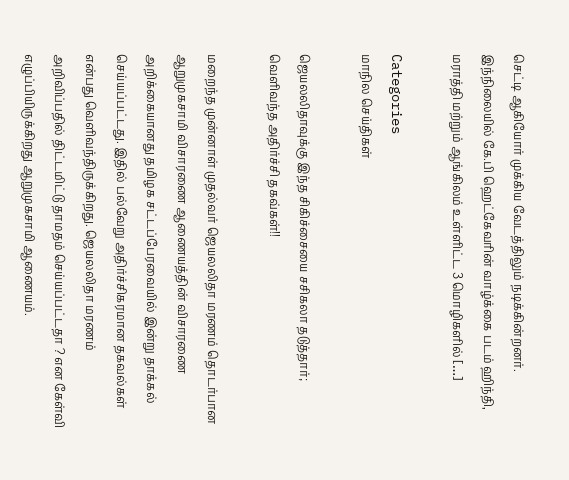செட்டி ஆகியோர் முக்கிய வேடத்திலும் நடிக்கின்றனர். இந்நிலையில் கே.பி ஹெட்கேவரின் வாழ்க்கை படம் ஹிந்தி, மராத்தி மற்றும் ஆங்கிலம் உள்ளிட்ட 3 மொழிகளில் […]

Categories
மாநில செய்திகள்

ஜெயலலிதாவுக்கு இந்த சிகிச்சையை சசிகலா தடுத்தார்; வெளிவந்த அதிர்ச்சி தகவ்கள்!!

மறைந்த முன்னாள் முதல்வர் ஜெயலலிதா மரணம் தொடர்பான ஆறுமுகசாமி விசாரணை ஆணையத்தின் விசாரணை அறிக்கையானது தமிழக சட்டப்பேரவையில் இன்று தாக்கல் செய்யப்பட்டது. இதில் பல்வேறு அதிர்ச்சிகரமான தகவல்கள் என்பது வெளிவந்திருக்கிறது. ஜெயலலிதா மரணம் அறிவிப்பதில் திட்டமிட்டு தாமதம் செய்யப்பட்டதா ? என கேள்வி எழுப்பியிருக்கிறது ஆறுமுகசாமி ஆணையம்.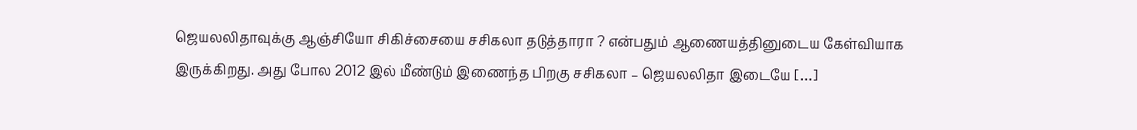ஜெயலலிதாவுக்கு ஆஞ்சியோ சிகிச்சையை சசிகலா தடுத்தாரா ? என்பதும் ஆணையத்தினுடைய கேள்வியாக இருக்கிறது. அது போல 2012 இல் மீண்டும் இணைந்த பிறகு சசிகலா – ஜெயலலிதா இடையே […]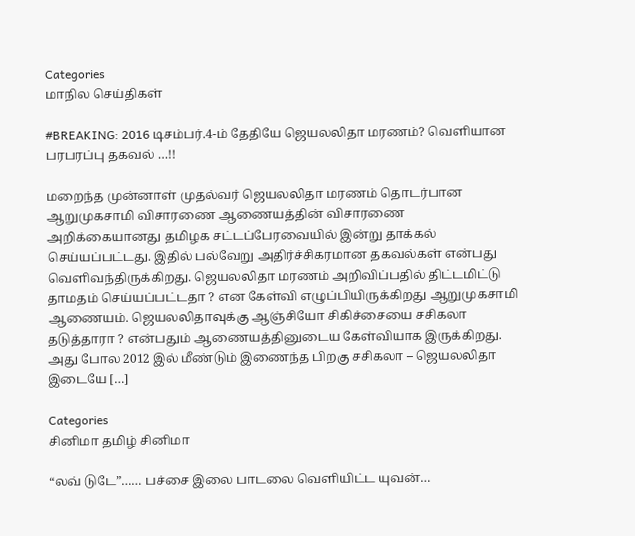Categories
மாநில செய்திகள்

#BREAKING: 2016 டிசம்பர்.4-ம் தேதியே ஜெயலலிதா மரணம்? வெளியான பரபரப்பு தகவல் …!!

மறைந்த முன்னாள் முதல்வர் ஜெயலலிதா மரணம் தொடர்பான ஆறுமுகசாமி விசாரணை ஆணையத்தின் விசாரணை அறிக்கையானது தமிழக சட்டப்பேரவையில் இன்று தாக்கல் செய்யப்பட்டது. இதில் பல்வேறு அதிர்ச்சிகரமான தகவல்கள் என்பது வெளிவந்திருக்கிறது. ஜெயலலிதா மரணம் அறிவிப்பதில் திட்டமிட்டு தாமதம் செய்யப்பட்டதா ? என கேள்வி எழுப்பியிருக்கிறது ஆறுமுகசாமி ஆணையம். ஜெயலலிதாவுக்கு ஆஞ்சியோ சிகிச்சையை சசிகலா தடுத்தாரா ? என்பதும் ஆணையத்தினுடைய கேள்வியாக இருக்கிறது. அது போல 2012 இல் மீண்டும் இணைந்த பிறகு சசிகலா – ஜெயலலிதா இடையே […]

Categories
சினிமா தமிழ் சினிமா

“லவ் டுடே”…… பச்சை இலை பாடலை வெளியிட்ட யுவன்…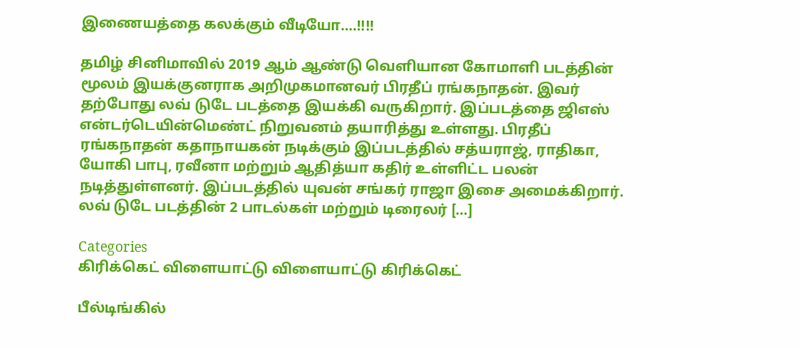இணையத்தை கலக்கும் வீடியோ….!!!!

தமிழ் சினிமாவில் 2019 ஆம் ஆண்டு வெளியான கோமாளி படத்தின் மூலம் இயக்குனராக அறிமுகமானவர் பிரதீப் ரங்கநாதன். இவர் தற்போது லவ் டுடே படத்தை இயக்கி வருகிறார். இப்படத்தை ஜிஎஸ் என்டர்டெயின்மெண்ட் நிறுவனம் தயாரித்து உள்ளது. பிரதீப் ரங்கநாதன் கதாநாயகன் நடிக்கும் இப்படத்தில் சத்யராஜ், ராதிகா, யோகி பாபு, ரவீனா மற்றும் ஆதித்யா கதிர் உள்ளிட்ட பலன் நடித்துள்ளனர். இப்படத்தில் யுவன் சங்கர் ராஜா இசை அமைக்கிறார். லவ் டுடே படத்தின் 2 பாடல்கள் மற்றும் டிரைலர் […]

Categories
கிரிக்கெட் விளையாட்டு விளையாட்டு கிரிக்கெட்

பீல்டிங்கில்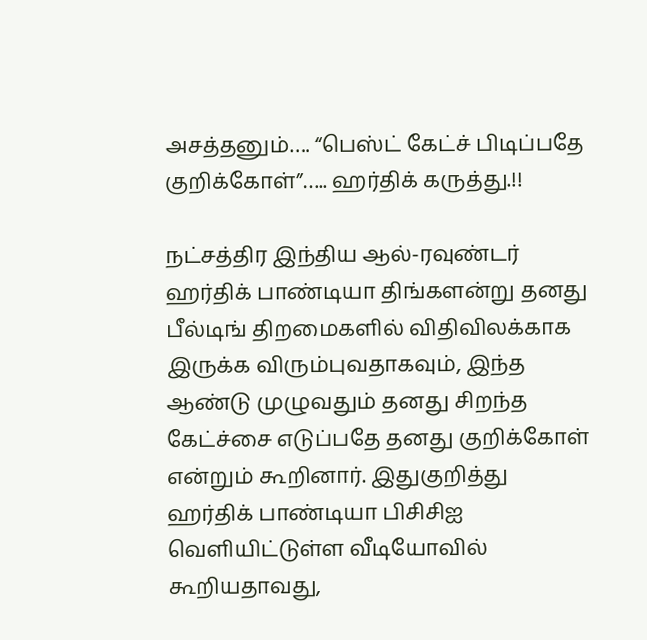அசத்தனும்…. “பெஸ்ட் கேட்ச் பிடிப்பதே குறிக்கோள்”….. ஹர்திக் கருத்து.!!

நட்சத்திர இந்திய ஆல்-ரவுண்டர் ஹர்திக் பாண்டியா திங்களன்று தனது பீல்டிங் திறமைகளில் விதிவிலக்காக இருக்க விரும்புவதாகவும், இந்த ஆண்டு முழுவதும் தனது சிறந்த கேட்ச்சை எடுப்பதே தனது குறிக்கோள் என்றும் கூறினார். இதுகுறித்து ஹர்திக் பாண்டியா பிசிசிஐ வெளியிட்டுள்ள வீடியோவில் கூறியதாவது,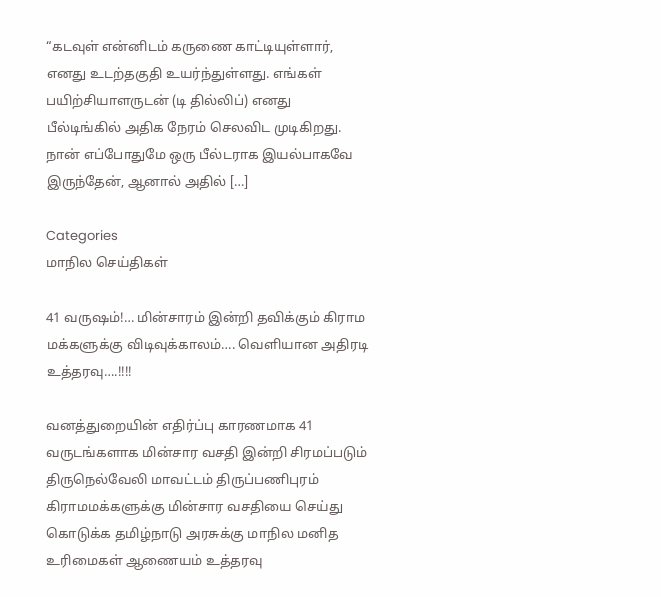“கடவுள் என்னிடம் கருணை காட்டியுள்ளார், எனது உடற்தகுதி உயர்ந்துள்ளது. எங்கள் பயிற்சியாளருடன் (டி தில்லிப்) எனது பீல்டிங்கில் அதிக நேரம் செலவிட முடிகிறது. நான் எப்போதுமே ஒரு பீல்டராக இயல்பாகவே இருந்தேன், ஆனால் அதில் […]

Categories
மாநில செய்திகள்

41 வருஷம்!… மின்சாரம் இன்றி தவிக்கும் கிராம மக்களுக்கு விடிவுக்காலம்…. வெளியான அதிரடி உத்தரவு….!!!!

வனத்துறையின் எதிர்ப்பு காரணமாக 41 வருடங்களாக மின்சார வசதி இன்றி சிரமப்படும் திருநெல்வேலி மாவட்டம் திருப்பணிபுரம் கிராமமக்களுக்கு மின்சார வசதியை செய்து கொடுக்க தமிழ்நாடு அரசுக்கு மாநில மனித உரிமைகள் ஆணையம் உத்தரவு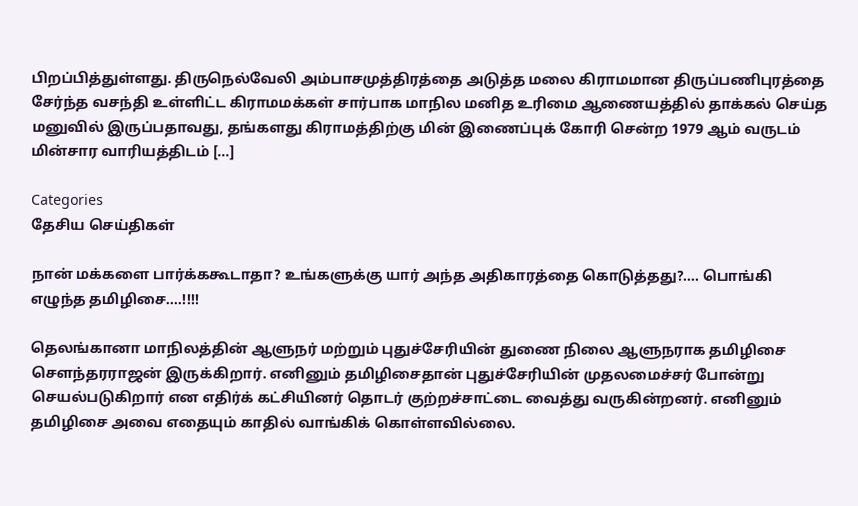பிறப்பித்துள்ளது. திருநெல்வேலி அம்பாசமுத்திரத்தை அடுத்த மலை கிராமமான திருப்பணிபுரத்தை சேர்ந்த வசந்தி உள்ளிட்ட கிராமமக்கள் சார்பாக மாநில மனித உரிமை ஆணையத்தில் தாக்கல் செய்த மனுவில் இருப்பதாவது, தங்களது கிராமத்திற்கு மின் இணைப்புக் கோரி சென்ற 1979 ஆம் வருடம் மின்சார வாரியத்திடம் […]

Categories
தேசிய செய்திகள்

நான் மக்களை பார்க்ககூடாதா? உங்களுக்கு யார் அந்த அதிகாரத்தை கொடுத்தது?…. பொங்கி எழுந்த தமிழிசை….!!!!

தெலங்கானா மாநிலத்தின் ஆளுநர் மற்றும் புதுச்சேரியின் துணை நிலை ஆளுநராக தமிழிசை சௌந்தரராஜன் இருக்கிறார். எனினும் தமிழிசைதான் புதுச்சேரியின் முதலமைச்சர் போன்று செயல்படுகிறார் என எதிர்க் கட்சியினர் தொடர் குற்றச்சாட்டை வைத்து வருகின்றனர். எனினும் தமிழிசை அவை எதையும் காதில் வாங்கிக் கொள்ளவில்லை.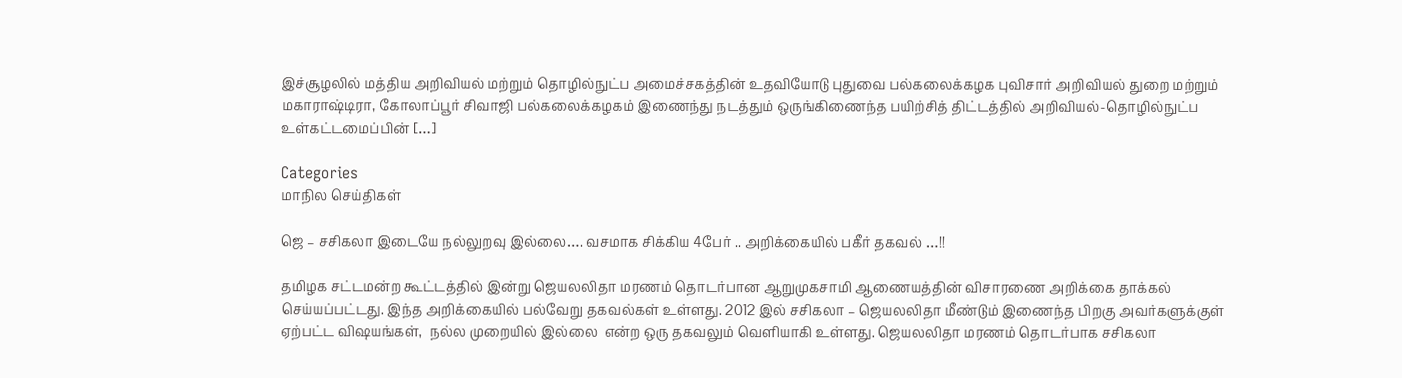இச்சூழலில் மத்திய அறிவியல் மற்றும் தொழில்நுட்ப அமைச்சகத்தின் உதவியோடு புதுவை பல்கலைக்கழக புவிசார் அறிவியல் துறை மற்றும் மகாராஷ்டிரா, கோலாப்பூர் சிவாஜி பல்கலைக்கழகம் இணைந்து நடத்தும் ஒருங்கிணைந்த பயிற்சித் திட்டத்தில் அறிவியல்-தொழில்நுட்ப உள்கட்டமைப்பின் […]

Categories
மாநில செய்திகள்

ஜெ – சசிகலா இடையே நல்லுறவு இல்லை…. வசமாக சிக்கிய 4பேர் .. அறிக்கையில் பகீர் தகவல் …!!

தமிழக சட்டமன்ற கூட்டத்தில் இன்று ஜெயலலிதா மரணம் தொடர்பான ஆறுமுகசாமி ஆணையத்தின் விசாரணை அறிக்கை தாக்கல் செய்யப்பட்டது. இந்த அறிக்கையில் பல்வேறு தகவல்கள் உள்ளது. 2012 இல் சசிகலா – ஜெயலலிதா மீண்டும் இணைந்த பிறகு அவர்களுக்குள் ஏற்பட்ட விஷயங்கள்,  நல்ல முறையில் இல்லை  என்ற ஒரு தகவலும் வெளியாகி உள்ளது. ஜெயலலிதா மரணம் தொடர்பாக சசிகலா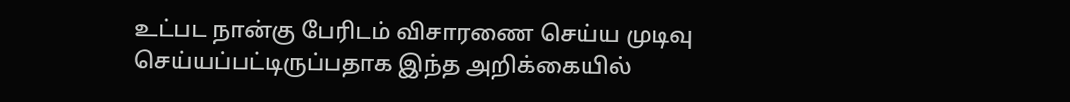உட்பட நான்கு பேரிடம் விசாரணை செய்ய முடிவு செய்யப்பட்டிருப்பதாக இந்த அறிக்கையில்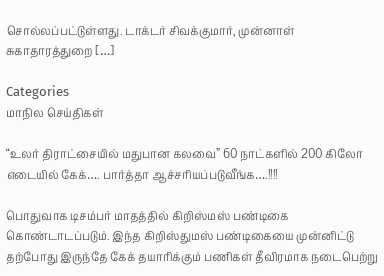சொல்லப்பட்டுள்ளது. டாக்டர் சிவக்குமார், முன்னாள் சுகாதாரத்துறை […]

Categories
மாநில செய்திகள்

“உலர் திராட்சையில் மதுபான கலவை” 60 நாட்களில் 200 கிலோ எடையில் கேக்…. பார்த்தா ஆச்சரியப்படுவீங்க….!!!!

பொதுவாக டிசம்பர் மாதத்தில் கிறிஸ்மஸ் பண்டிகை கொண்டாடப்படும். இந்த கிறிஸ்துமஸ் பண்டிகையை முன்னிட்டு தற்போது இருந்தே கேக் தயாரிக்கும் பணிகள் தீவிரமாக நடைபெற்று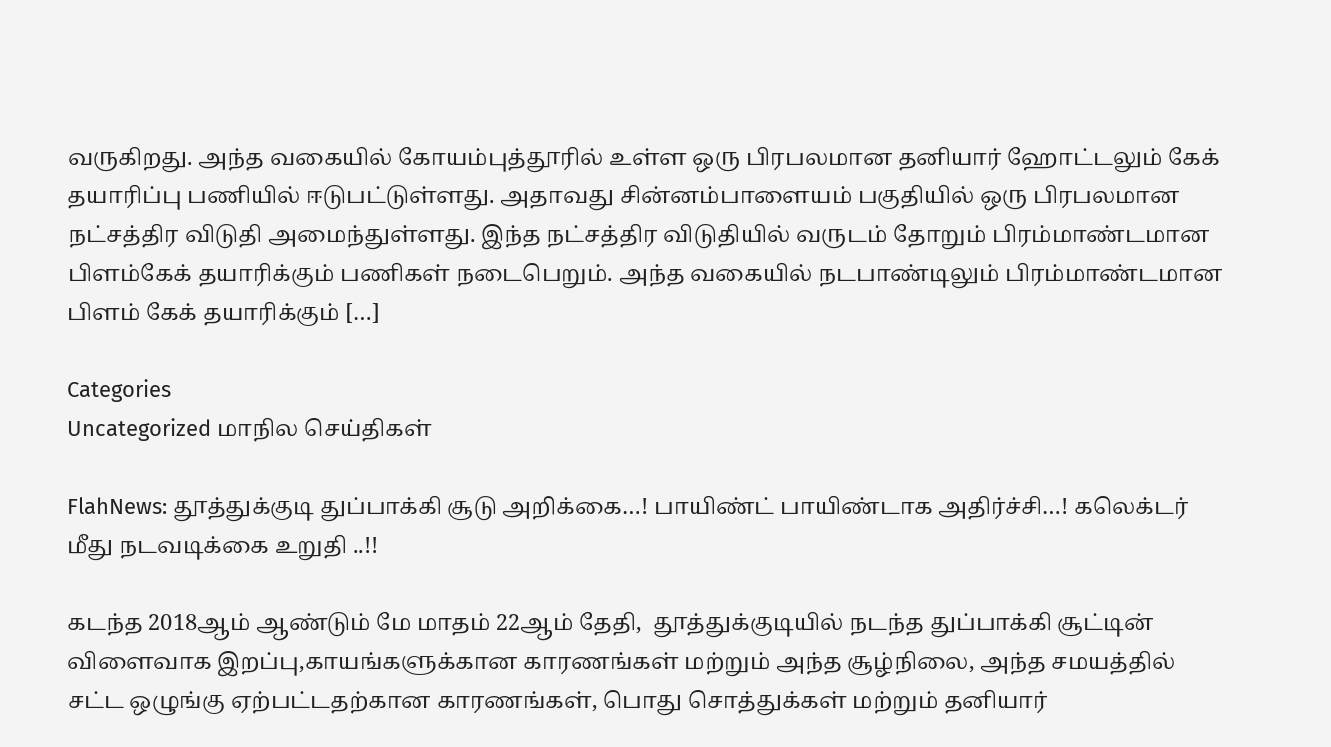வருகிறது. அந்த வகையில் கோயம்புத்தூரில் உள்ள ஒரு பிரபலமான தனியார் ஹோட்டலும் கேக் தயாரிப்பு பணியில் ஈடுபட்டுள்ளது. அதாவது சின்னம்பாளையம் பகுதியில் ஒரு பிரபலமான நட்சத்திர விடுதி அமைந்துள்ளது. இந்த நட்சத்திர விடுதியில் வருடம் தோறும் பிரம்மாண்டமான பிளம்கேக் தயாரிக்கும் பணிகள் நடைபெறும். அந்த வகையில் நடபாண்டிலும் பிரம்மாண்டமான பிளம் கேக் தயாரிக்கும் […]

Categories
Uncategorized மாநில செய்திகள்

FlahNews: தூத்துக்குடி துப்பாக்கி சூடு அறிக்கை…! பாயிண்ட் பாயிண்டாக அதிர்ச்சி…! கலெக்டர் மீது நடவடிக்கை உறுதி ..!!

கடந்த 2018ஆம் ஆண்டும் மே மாதம் 22ஆம் தேதி,  தூத்துக்குடியில் நடந்த துப்பாக்கி சூட்டின் விளைவாக இறப்பு,காயங்களுக்கான காரணங்கள் மற்றும் அந்த சூழ்நிலை, அந்த சமயத்தில் சட்ட ஒழுங்கு ஏற்பட்டதற்கான காரணங்கள், பொது சொத்துக்கள் மற்றும் தனியார்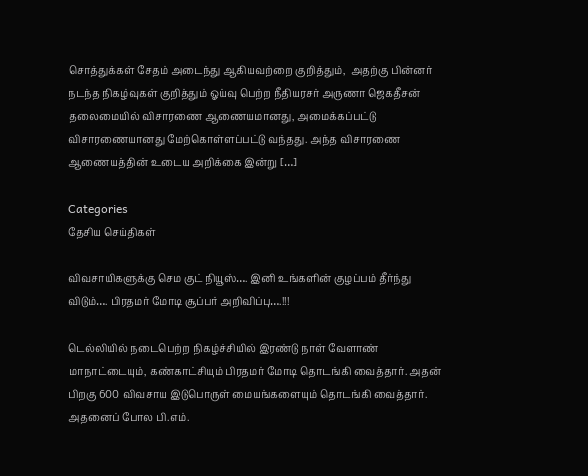சொத்துக்கள் சேதம் அடைந்து ஆகியவற்றை குறித்தும்,  அதற்கு பின்னர் நடந்த நிகழ்வுகள் குறித்தும் ஓய்வு பெற்ற நீதியரசர் அருணா ஜெகதீசன் தலைமையில் விசாரணை ஆணையமானது, அமைக்கப்பட்டு விசாரணையானது மேற்கொள்ளப்பட்டு வந்தது. அந்த விசாரணை ஆணையத்தின் உடைய அறிக்கை இன்று […]

Categories
தேசிய செய்திகள்

விவசாயிகளுக்கு செம குட் நியூஸ்…. இனி உங்களின் குழப்பம் தீர்ந்து விடும்…. பிரதமர் மோடி சூப்பர் அறிவிப்பு….!!!

டெல்லியில் நடைபெற்ற நிகழ்ச்சியில் இரண்டு நாள் வேளாண் மாநாட்டையும், கண்காட்சியும் பிரதமர் மோடி தொடங்கி வைத்தார். அதன் பிறகு 600 விவசாய இடுபொருள் மையங்களையும் தொடங்கி வைத்தார். அதனைப் போல பி.எம்.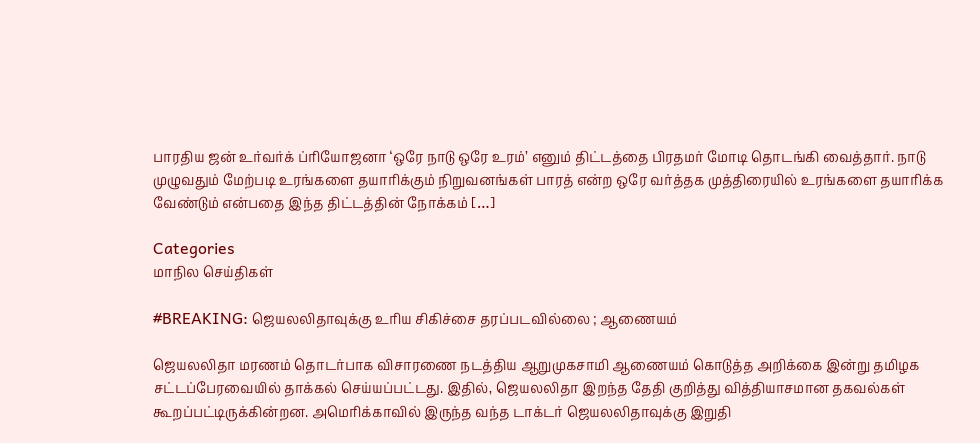பாரதிய ஜன்‌ உர்வர்க் ப்ரியோஜனா ‘ஒரே நாடு ஒரே உரம்’ எனும் திட்டத்தை பிரதமர் மோடி தொடங்கி வைத்தார். நாடு முழுவதும் மேற்படி உரங்களை தயாரிக்கும் நிறுவனங்கள் பாரத் என்ற ஒரே வர்த்தக முத்திரையில் உரங்களை தயாரிக்க வேண்டும் என்பதை இந்த திட்டத்தின் நோக்கம் […]

Categories
மாநில செய்திகள்

#BREAKING: ஜெயலலிதாவுக்கு உரிய சிகிச்சை தரப்படவில்லை ; ஆணையம்

ஜெயலலிதா மரணம் தொடர்பாக விசாரணை நடத்திய ஆறுமுகசாமி ஆணையம் கொடுத்த அறிக்கை இன்று தமிழக சட்டப்பேரவையில் தாக்கல் செய்யப்பட்டது. இதில், ஜெயலலிதா இறந்த தேதி குறித்து வித்தியாசமான தகவல்கள் கூறப்பட்டிருக்கின்றன. அமெரிக்காவில் இருந்த வந்த டாக்டர் ஜெயலலிதாவுக்கு இறுதி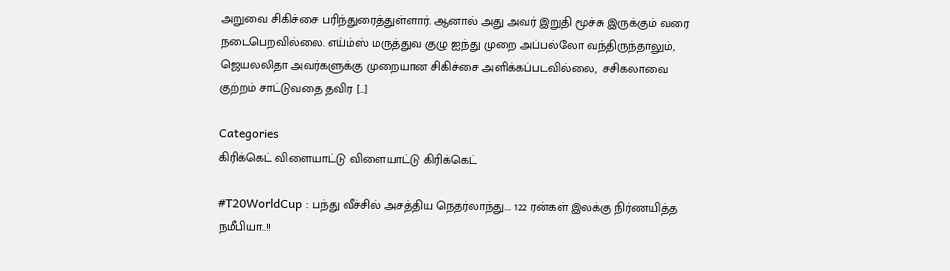அறுவை சிகிச்சை பரிந்துரைத்துள்ளார். ஆனால் அது அவர் இறுதி மூச்சு இருக்கும் வரை நடைபெறவில்லை. எய்ம்ஸ் மருத்துவ குழு ஐந்து முறை அப்பல்லோ வந்திருந்தாலும், ஜெயலலிதா அவர்களுக்கு முறையான சிகிச்சை அளிக்கப்படவில்லை,  சசிகலாவை குற்றம் சாட்டுவதை தவிர […]

Categories
கிரிக்கெட் விளையாட்டு விளையாட்டு கிரிக்கெட்

#T20WorldCup : பந்து வீச்சில் அசத்திய நெதர்லாந்து…. 122 ரன்கள் இலக்கு நிர்ணயித்த நமீபியா..!!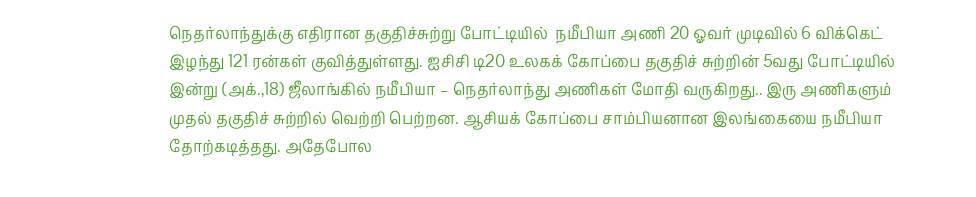நெதர்லாந்துக்கு எதிரான தகுதிச்சுற்று போட்டியில்  நமீபியா அணி 20 ஓவர் முடிவில் 6 விக்கெட் இழந்து 121 ரன்கள் குவித்துள்ளது. ஐசிசி டி20 உலகக் கோப்பை தகுதிச் சுற்றின் 5வது போட்டியில் இன்று (அக்.,18) ஜீலாங்கில் நமீபியா – நெதர்லாந்து அணிகள் மோதி வருகிறது.. இரு அணிகளும் முதல் தகுதிச் சுற்றில் வெற்றி பெற்றன. ஆசியக் கோப்பை சாம்பியனான இலங்கையை நமீபியா தோற்கடித்தது. அதேபோல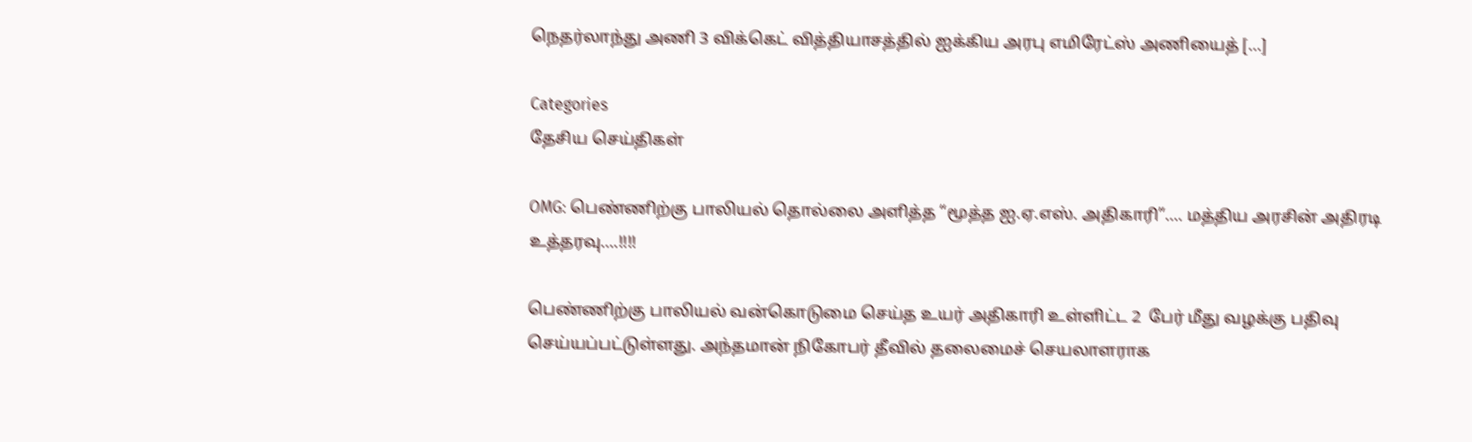நெதர்லாந்து அணி 3 விக்கெட் வித்தியாசத்தில் ஐக்கிய அரபு எமிரேட்ஸ் அணியைத் […]

Categories
தேசிய செய்திகள்

OMG: பெண்ணிற்கு பாலியல் தொல்லை அளித்த “மூத்த ஐ.ஏ.எஸ். அதிகாரி”…. மத்திய அரசின் அதிரடி உத்தரவு….!!!!

பெண்ணிற்கு பாலியல் வன்கொடுமை செய்த உயர் அதிகாரி உள்ளிட்ட 2  பேர் மீது வழக்கு பதிவு செய்யப்பட்டுள்ளது. அந்தமான் நிகோபர் தீவில் தலைமைச் செயலாளராக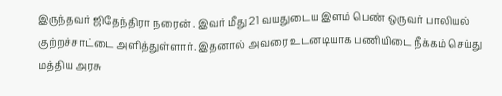இருந்தவர் ஜிதேந்திரா நரைன் . இவர் மீது 21 வயதுடைய இளம் பெண் ஒருவர் பாலியல் குற்றச்சாட்டை அளித்துள்ளார். இதனால் அவரை உடனடியாக பணியிடை நீக்கம் செய்து மத்திய அரசு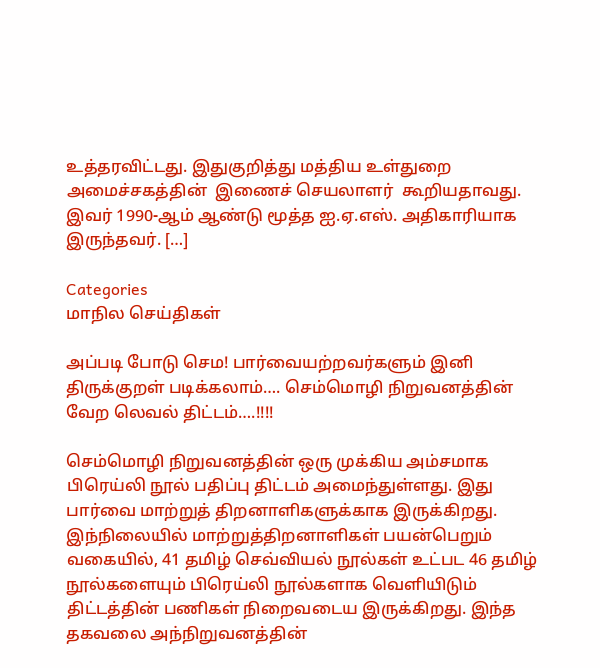உத்தரவிட்டது. இதுகுறித்து மத்திய உள்துறை அமைச்சகத்தின்  இணைச் செயலாளர்  கூறியதாவது. இவர் 1990-ஆம் ஆண்டு மூத்த ஐ.ஏ.எஸ். அதிகாரியாக இருந்தவர். […]

Categories
மாநில செய்திகள்

அப்படி போடு செம! பார்வையற்றவர்களும் இனி திருக்குறள் படிக்கலாம்…. செம்மொழி நிறுவனத்தின் வேற லெவல் திட்டம்….!!!!

செம்மொழி நிறுவனத்தின் ஒரு முக்கிய அம்சமாக பிரெய்லி நூல் பதிப்பு திட்டம் அமைந்துள்ளது. இது பார்வை மாற்றுத் திறனாளிகளுக்காக இருக்கிறது‌. இந்நிலையில் மாற்றுத்திறனாளிகள் பயன்பெறும் வகையில், 41 தமிழ் செவ்வியல் நூல்கள் உட்பட 46 தமிழ் நூல்களையும் பிரெய்லி நூல்களாக வெளியிடும் திட்டத்தின் பணிகள் நிறைவடைய இருக்கிறது. இந்த தகவலை அந்நிறுவனத்தின்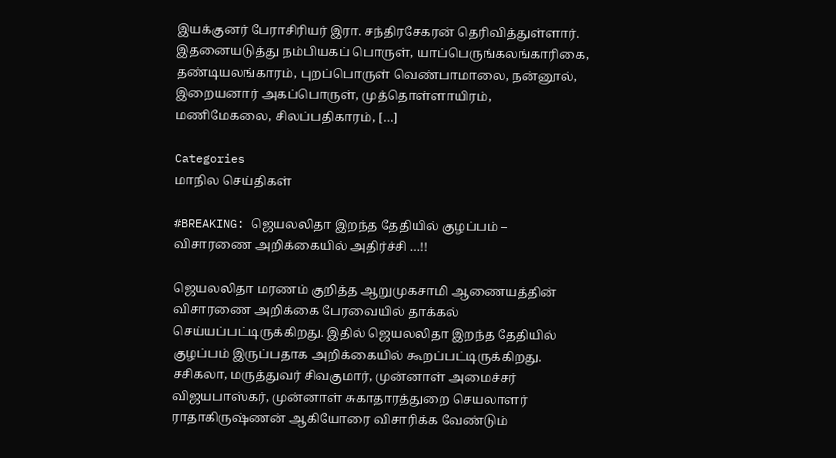இயக்குனர் பேராசிரியர் இரா. சந்திரசேகரன் தெரிவித்துள்ளார். இதனையடுத்து நம்பியகப் பொருள், யாப்பெருங்கலங்காரிகை, தண்டியலங்காரம், புறப்பொருள் வெண்பாமாலை, நன்னூல், இறையனார் அகப்பொருள், முத்தொள்ளாயிரம், மணிமேகலை, சிலப்பதிகாரம், […]

Categories
மாநில செய்திகள்

#BREAKING: ஜெயலலிதா இறந்த தேதியில் குழப்பம் – விசாரணை அறிக்கையில் அதிர்ச்சி …!!

ஜெயலலிதா மரணம் குறித்த ஆறுமுகசாமி ஆணையத்தின் விசாரணை அறிக்கை பேரவையில் தாக்கல் செய்யப்பட்டிருக்கிறது. இதில் ஜெயலலிதா இறந்த தேதியில் குழப்பம் இருப்பதாக அறிக்கையில் கூறப்பட்டிருக்கிறது. சசிகலா, மருத்துவர் சிவகுமார், முன்னாள் அமைச்சர் விஜயபாஸ்கர், முன்னாள் சுகாதாரத்துறை செயலாளர் ராதாகிருஷ்ணன் ஆகியோரை விசாரிக்க வேண்டும்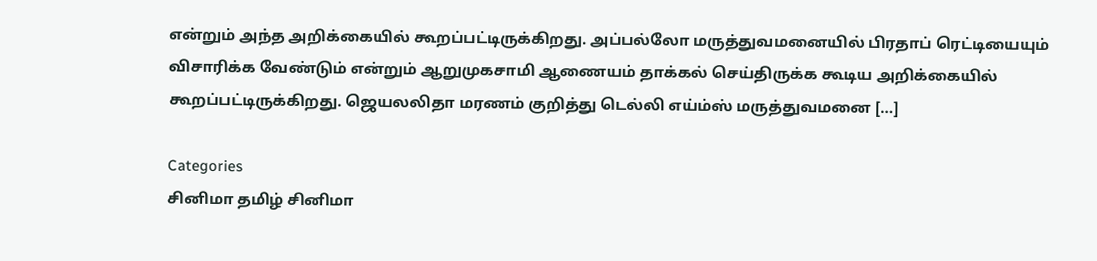என்றும் அந்த அறிக்கையில் கூறப்பட்டிருக்கிறது. அப்பல்லோ மருத்துவமனையில் பிரதாப் ரெட்டியையும் விசாரிக்க வேண்டும் என்றும் ஆறுமுகசாமி ஆணையம் தாக்கல் செய்திருக்க கூடிய அறிக்கையில் கூறப்பட்டிருக்கிறது. ஜெயலலிதா மரணம் குறித்து டெல்லி எய்ம்ஸ் மருத்துவமனை […]

Categories
சினிமா தமிழ் சினிமா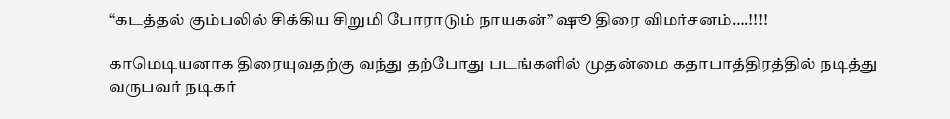“கடத்தல் கும்பலில் சிக்கிய சிறுமி போராடும் நாயகன்” ஷூ திரை விமர்சனம்….!!!!

காமெடியனாக திரையுவதற்கு வந்து தற்போது படங்களில் முதன்மை கதாபாத்திரத்தில் நடித்து வருபவர் நடிகர்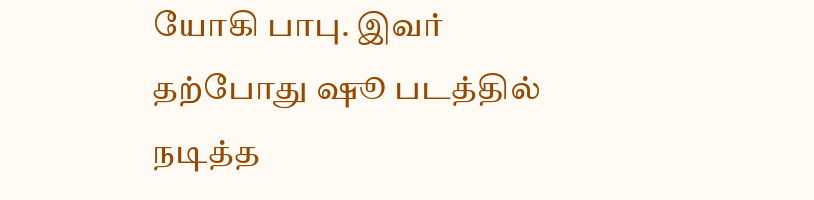யோகி பாபு. இவர் தற்போது ஷூ படத்தில் நடித்த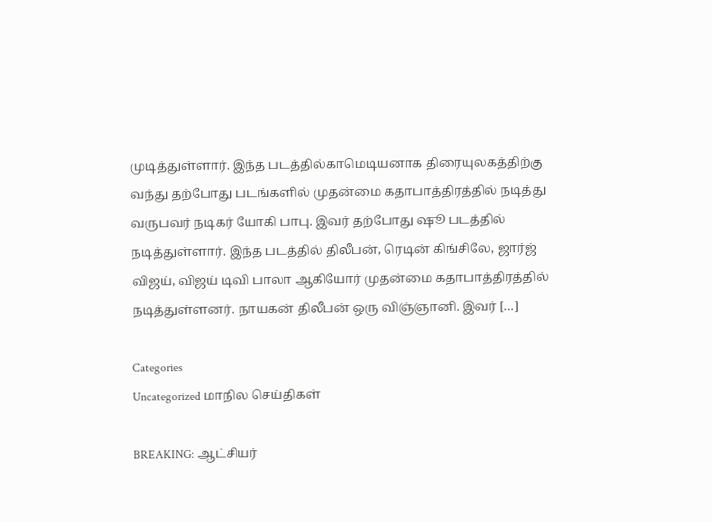முடித்துள்ளார். இந்த படத்தில்காமெடியனாக திரையுலகத்திற்கு வந்து தற்போது படங்களில் முதன்மை கதாபாத்திரத்தில் நடித்து வருபவர் நடிகர் யோகி பாபு. இவர் தற்போது ஷூ படத்தில் நடித்துள்ளார். இந்த படத்தில் திலீபன், ரெடின் கிங்சிலே, ஜார்ஜ் விஜய், விஜய் டிவி பாலா ஆகியோர் முதன்மை கதாபாத்திரத்தில் நடித்துள்ளனர். நாயகன் திலீபன் ஒரு விஞ்ஞானி. இவர் […]

Categories
Uncategorized மாநில செய்திகள்

BREAKING: ஆட்சியர்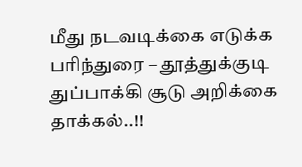மீது நடவடிக்கை எடுக்க பரிந்துரை – தூத்துக்குடி துப்பாக்கி சூடு அறிக்கை தாக்கல்..!!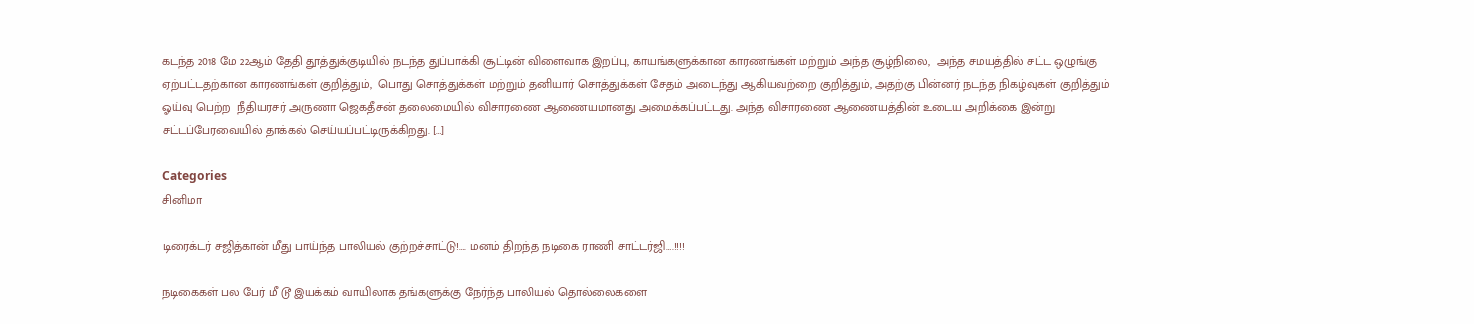கடந்த 2018 மே 22ஆம் தேதி தூத்துக்குடியில் நடந்த துப்பாக்கி சூட்டின் விளைவாக இறப்பு, காயங்களுக்கான காரணங்கள் மற்றும் அந்த சூழ்நிலை,  அந்த சமயத்தில் சட்ட ஒழுங்கு ஏற்பட்டதற்கான காரணங்கள் குறித்தும்,  பொது சொத்துக்கள் மற்றும் தனியார் சொத்துக்கள் சேதம் அடைந்து ஆகியவற்றை குறித்தும், அதற்கு பின்னர் நடந்த நிகழ்வுகள் குறித்தும் ஓய்வு பெற்ற  நீதியரசர் அருணா ஜெகதீசன் தலைமையில் விசாரணை ஆணையமானது அமைக்கப்பட்டது. அந்த விசாரணை ஆணையத்தின் உடைய அறிக்கை இன்று சட்டப்பேரவையில் தாக்கல் செய்யப்பட்டிருக்கிறது. […]

Categories
சினிமா

டிரைக்டர் சஜித்கான் மீது பாய்ந்த பாலியல் குற்றச்சாட்டு!…. மனம் திறந்த நடிகை ராணி சாட்டர்ஜி….!!!!

நடிகைகள் பல பேர் மீ டூ இயக்கம் வாயிலாக தங்களுக்கு நேர்ந்த பாலியல் தொல்லைகளை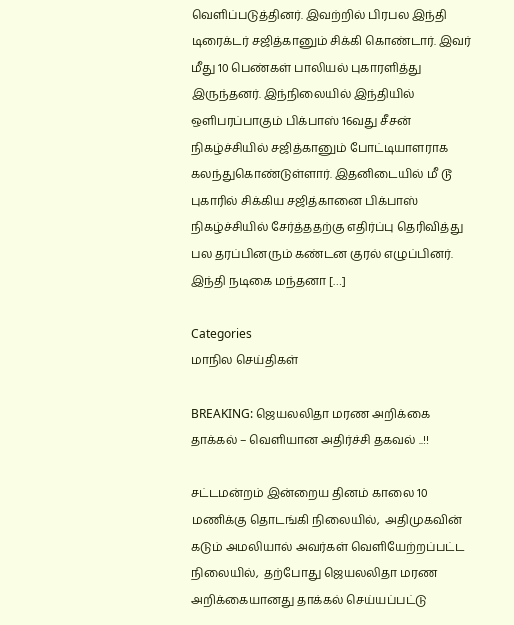வெளிப்படுத்தினர். இவற்றில் பிரபல இந்தி டிரைக்டர் சஜித்கானும் சிக்கி கொண்டார். இவர் மீது 10 பெண்கள் பாலியல் புகாரளித்து இருந்தனர். இந்நிலையில் இந்தியில் ஒளிபரப்பாகும் பிக்பாஸ் 16வது சீசன் நிகழ்ச்சியில் சஜித்கானும் போட்டியாளராக கலந்துகொண்டுள்ளார். இதனிடையில் மீ டூ புகாரில் சிக்கிய சஜித்கானை பிக்பாஸ் நிகழ்ச்சியில் சேர்த்ததற்கு எதிர்ப்பு தெரிவித்து பல தரப்பினரும் கண்டன குரல் எழுப்பினர். இந்தி நடிகை மந்தனா […]

Categories
மாநில செய்திகள்

BREAKING: ஜெயலலிதா மரண அறிக்கை தாக்கல் – வெளியான அதிர்ச்சி தகவல் ..!!

சட்டமன்றம் இன்றைய தினம் காலை 10 மணிக்கு தொடங்கி நிலையில்,  அதிமுகவின் கடும் அமலியால் அவர்கள் வெளியேற்றப்பட்ட நிலையில்,  தற்போது ஜெயலலிதா மரண அறிக்கையானது தாக்கல் செய்யப்பட்டு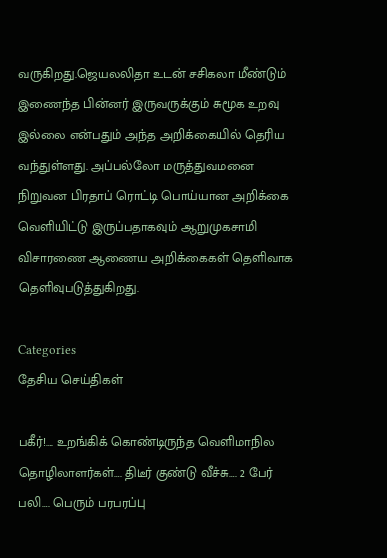வருகிறது.ஜெயலலிதா உடன் சசிகலா மீண்டும் இணைந்த பின்னர் இருவருக்கும் சுமூக உறவு இல்லை என்பதும் அந்த அறிக்கையில் தெரிய வந்துள்ளது. அப்பல்லோ மருத்துவமனை நிறுவன பிரதாப் ரொட்டி பொய்யான அறிக்கை வெளியிட்டு இருப்பதாகவும் ஆறுமுகசாமி விசாரணை ஆணைய அறிக்கைகள் தெளிவாக தெளிவுபடுத்துகிறது.

Categories
தேசிய செய்திகள்

பகீர்!…. உறங்கிக் கொண்டிருந்த வெளிமாநில தொழிலாளர்கள்…. திடீர் குண்டு வீச்சு…. 2 பேர் பலி…. பெரும் பரபரப்பு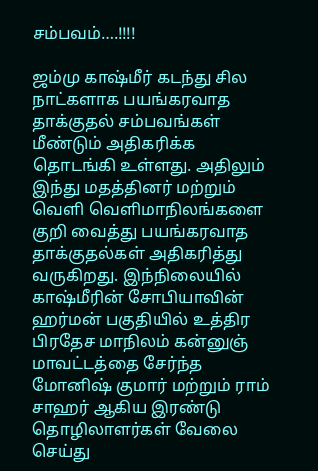சம்பவம்….!!!!

ஜம்மு காஷ்மீர் கடந்து சில நாட்களாக பயங்கரவாத தாக்குதல் சம்பவங்கள் மீண்டும் அதிகரிக்க தொடங்கி உள்ளது. அதிலும் இந்து மதத்தினர் மற்றும் வெளி வெளிமாநிலங்களை குறி வைத்து பயங்கரவாத தாக்குதல்கள் அதிகரித்து வருகிறது. இந்நிலையில் காஷ்மீரின் சோபியாவின் ஹர்மன் பகுதியில் உத்திர பிரதேச மாநிலம் கன்னுஞ் மாவட்டத்தை சேர்ந்த மோனிஷ் குமார் மற்றும் ராம் சாஹர் ஆகிய இரண்டு தொழிலாளர்கள் வேலை செய்து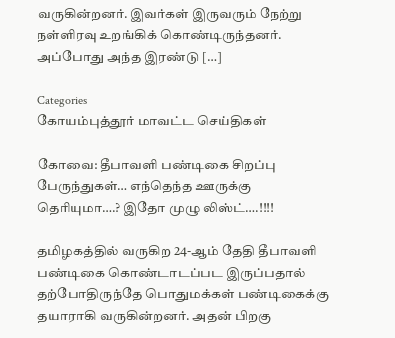வருகின்றனர். இவர்கள் இருவரும் நேற்று நள்ளிரவு உறங்கிக் கொண்டிருந்தனர். அப்போது அந்த இரண்டு […]

Categories
கோயம்புத்தூர் மாவட்ட செய்திகள்

கோவை: தீபாவளி பண்டிகை சிறப்பு பேருந்துகள்… எந்தெந்த ஊருக்கு தெரியுமா….? இதோ முழு லிஸ்ட்….!!!!

தமிழகத்தில் வருகிற 24-ஆம் தேதி தீபாவளி பண்டிகை கொண்டாடப்பட இருப்பதால் தற்போதிருந்தே பொதுமக்கள் பண்டிகைக்கு தயாராகி வருகின்றனர். அதன் பிறகு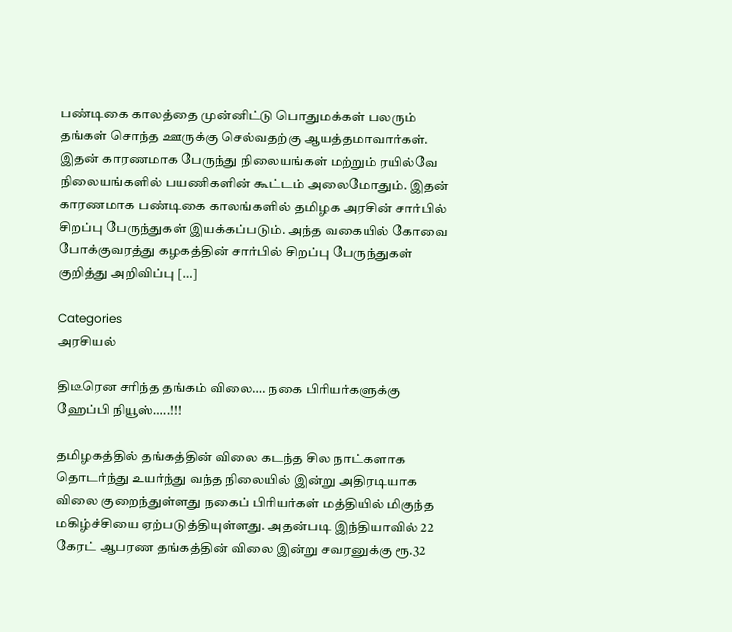பண்டிகை காலத்தை முன்னிட்டு பொதுமக்கள் பலரும் தங்கள் சொந்த ஊருக்கு செல்வதற்கு ஆயத்தமாவார்கள். இதன் காரணமாக பேருந்து நிலையங்கள் மற்றும் ரயில்வே நிலையங்களில் பயணிகளின் கூட்டம் அலைமோதும். இதன் காரணமாக பண்டிகை காலங்களில் தமிழக அரசின் சார்பில் சிறப்பு பேருந்துகள் இயக்கப்படும். அந்த வகையில் கோவை போக்குவரத்து கழகத்தின் சார்பில் சிறப்பு பேருந்துகள் குறித்து அறிவிப்பு […]

Categories
அரசியல்

திடீரென சரிந்த தங்கம் விலை…. நகை பிரியர்களுக்கு ஹேப்பி நியூஸ்…..!!!

தமிழகத்தில் தங்கத்தின் விலை கடந்த சில நாட்களாக தொடர்ந்து உயர்ந்து வந்த நிலையில் இன்று அதிரடியாக விலை குறைந்துள்ளது நகைப் பிரியர்கள் மத்தியில் மிகுந்த மகிழ்ச்சியை ஏற்படுத்தியுள்ளது. அதன்படி இந்தியாவில் 22 கேரட் ஆபரண தங்கத்தின் விலை இன்று சவரனுக்கு ரூ.32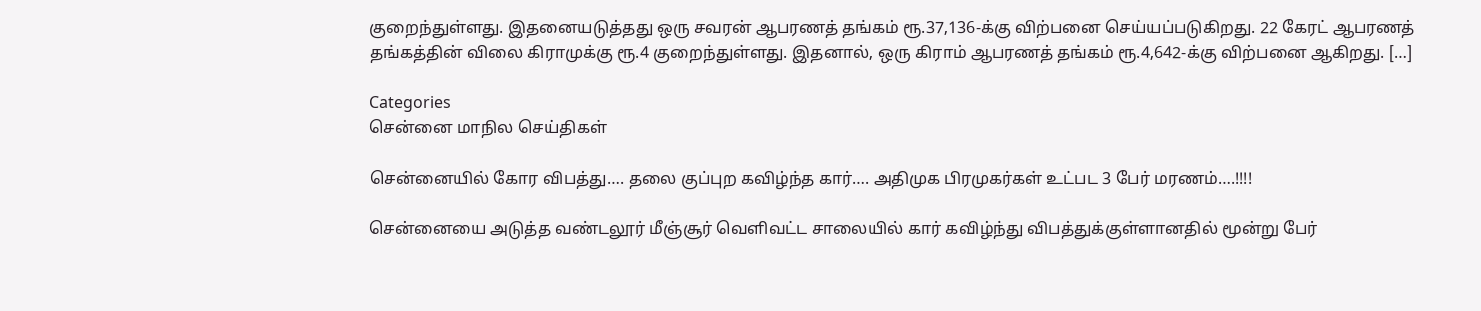குறைந்துள்ளது. இதனையடுத்தது ஒரு சவரன் ஆபரணத் தங்கம் ரூ.37,136-க்கு விற்பனை செய்யப்படுகிறது. 22 கேரட் ஆபரணத் தங்கத்தின் விலை கிராமுக்கு ரூ.4 குறைந்துள்ளது. இதனால், ஒரு கிராம் ஆபரணத் தங்கம் ரூ.4,642-க்கு விற்பனை ஆகிறது. […]

Categories
சென்னை மாநில செய்திகள்

சென்னையில் கோர விபத்து…. தலை குப்புற கவிழ்ந்த கார்…. அதிமுக பிரமுகர்கள் உட்பட 3 பேர் மரணம்….!!!!

சென்னையை அடுத்த வண்டலூர் மீஞ்சூர் வெளிவட்ட சாலையில் கார் கவிழ்ந்து விபத்துக்குள்ளானதில் மூன்று பேர்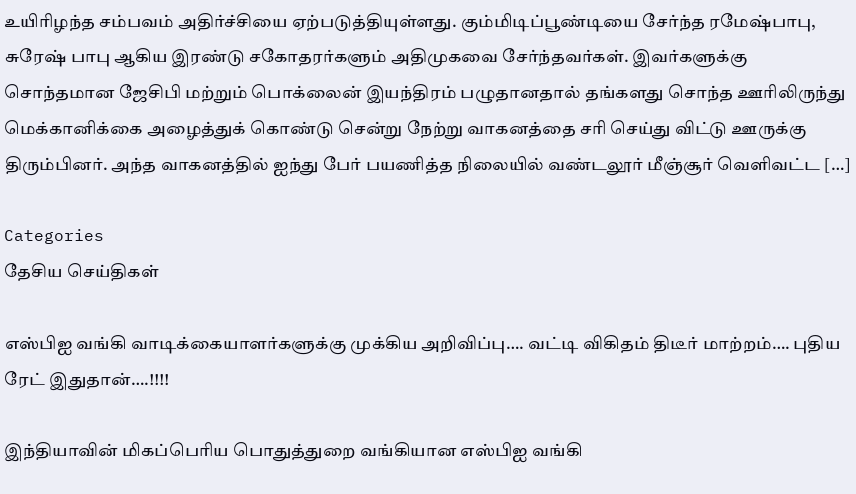உயிரிழந்த சம்பவம் அதிர்ச்சியை ஏற்படுத்தியுள்ளது. கும்மிடிப்பூண்டியை சேர்ந்த ரமேஷ்பாபு, சுரேஷ் பாபு ஆகிய இரண்டு சகோதரர்களும் அதிமுகவை சேர்ந்தவர்கள். இவர்களுக்கு சொந்தமான ஜேசிபி மற்றும் பொக்லைன் இயந்திரம் பழுதானதால் தங்களது சொந்த ஊரிலிருந்து மெக்கானிக்கை அழைத்துக் கொண்டு சென்று நேற்று வாகனத்தை சரி செய்து விட்டு ஊருக்கு திரும்பினர். அந்த வாகனத்தில் ஐந்து பேர் பயணித்த நிலையில் வண்டலூர் மீஞ்சூர் வெளிவட்ட […]

Categories
தேசிய செய்திகள்

எஸ்பிஐ வங்கி வாடிக்கையாளர்களுக்கு முக்கிய அறிவிப்பு…. வட்டி விகிதம் திடீர் மாற்றம்…. புதிய ரேட் இதுதான்….!!!!

இந்தியாவின் மிகப்பெரிய பொதுத்துறை வங்கியான எஸ்பிஐ வங்கி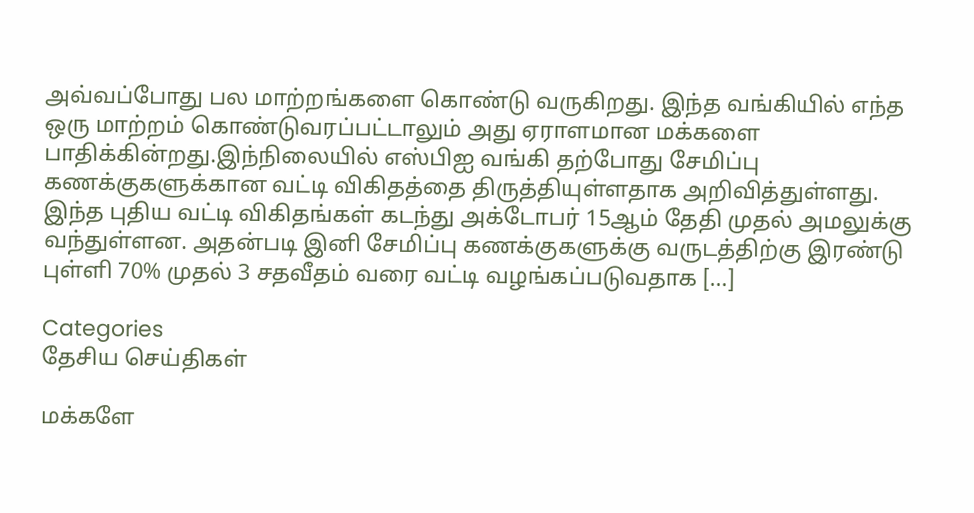அவ்வப்போது பல மாற்றங்களை கொண்டு வருகிறது. இந்த வங்கியில் எந்த ஒரு மாற்றம் கொண்டுவரப்பட்டாலும் அது ஏராளமான மக்களை பாதிக்கின்றது.இந்நிலையில் எஸ்பிஐ வங்கி தற்போது சேமிப்பு கணக்குகளுக்கான வட்டி விகிதத்தை திருத்தியுள்ளதாக அறிவித்துள்ளது. இந்த புதிய வட்டி விகிதங்கள் கடந்து அக்டோபர் 15ஆம் தேதி முதல் அமலுக்கு வந்துள்ளன. அதன்படி இனி சேமிப்பு கணக்குகளுக்கு வருடத்திற்கு இரண்டு புள்ளி 70% முதல் 3 சதவீதம் வரை வட்டி வழங்கப்படுவதாக […]

Categories
தேசிய செய்திகள்

மக்களே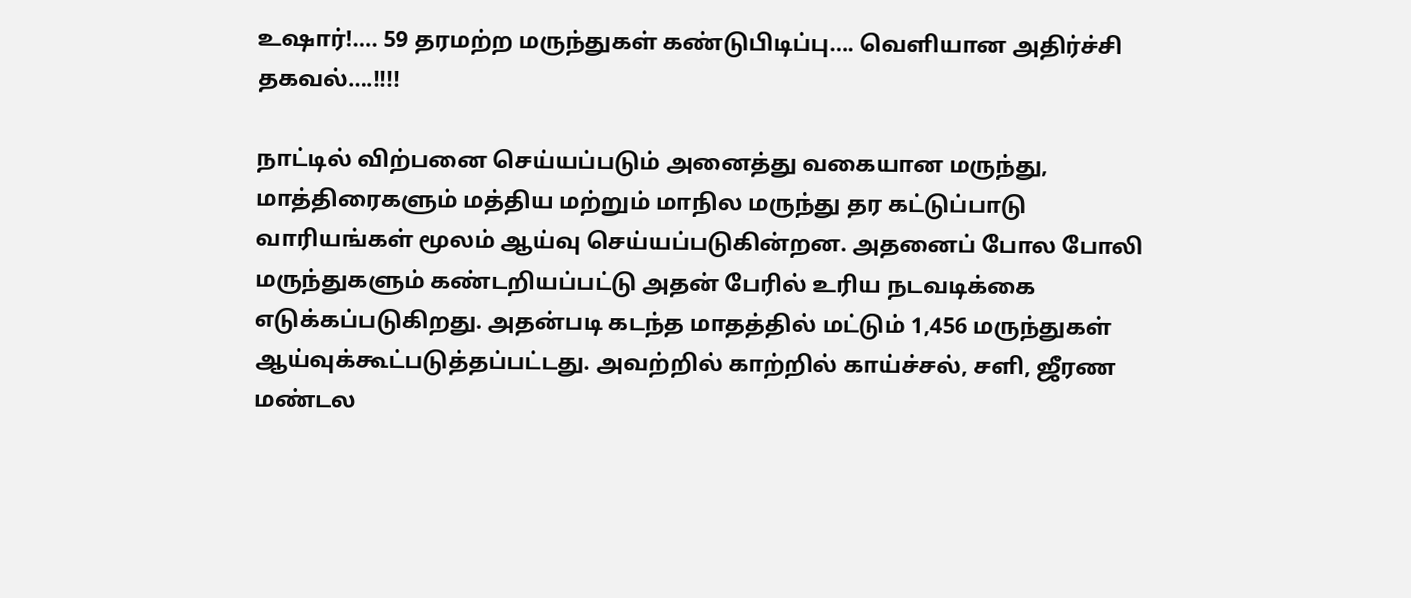உஷார்!…. 59 தரமற்ற மருந்துகள் கண்டுபிடிப்பு…. வெளியான அதிர்ச்சி தகவல்….!!!!

நாட்டில் விற்பனை செய்யப்படும் அனைத்து வகையான மருந்து, மாத்திரைகளும் மத்திய மற்றும் மாநில மருந்து தர கட்டுப்பாடு வாரியங்கள் மூலம் ஆய்வு செய்யப்படுகின்றன. அதனைப் போல போலி மருந்துகளும் கண்டறியப்பட்டு அதன் பேரில் உரிய நடவடிக்கை எடுக்கப்படுகிறது. அதன்படி கடந்த மாதத்தில் மட்டும் 1,456 மருந்துகள் ஆய்வுக்கூட்படுத்தப்பட்டது. அவற்றில் காற்றில் காய்ச்சல், சளி, ஜீரண மண்டல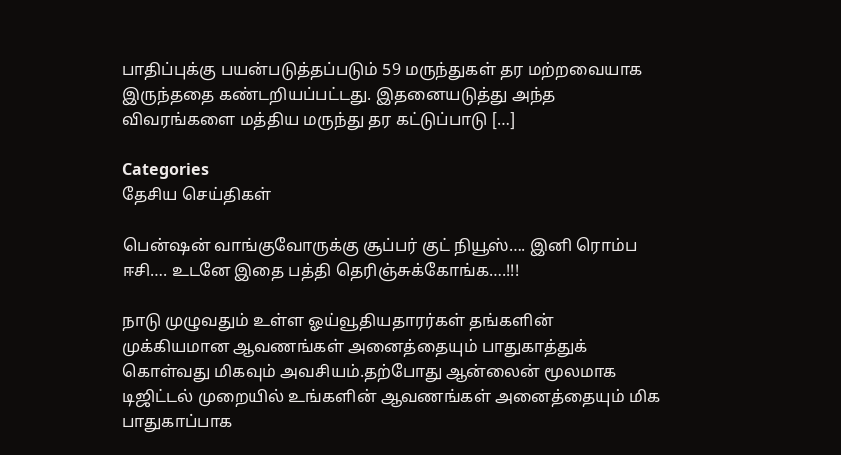பாதிப்புக்கு பயன்படுத்தப்படும் 59 மருந்துகள் தர மற்றவையாக இருந்ததை கண்டறியப்பட்டது. இதனையடுத்து அந்த விவரங்களை மத்திய மருந்து தர கட்டுப்பாடு […]

Categories
தேசிய செய்திகள்

பென்ஷன் வாங்குவோருக்கு சூப்பர் குட் நியூஸ்…. இனி ரொம்ப ஈசி…. உடனே இதை பத்தி தெரிஞ்சுக்கோங்க….!!!

நாடு முழுவதும் உள்ள ஓய்வூதியதாரர்கள் தங்களின் முக்கியமான ஆவணங்கள் அனைத்தையும் பாதுகாத்துக் கொள்வது மிகவும் அவசியம்.தற்போது ஆன்லைன் மூலமாக டிஜிட்டல் முறையில் உங்களின் ஆவணங்கள் அனைத்தையும் மிக பாதுகாப்பாக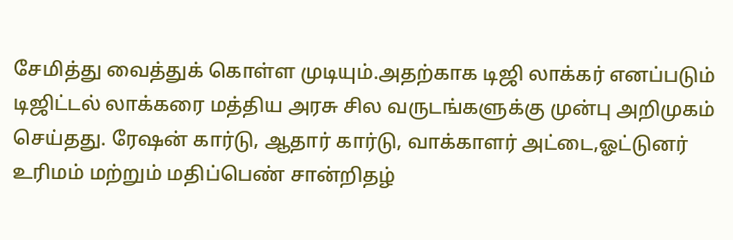சேமித்து வைத்துக் கொள்ள முடியும்.அதற்காக டிஜி லாக்கர் எனப்படும் டிஜிட்டல் லாக்கரை மத்திய அரசு சில வருடங்களுக்கு முன்பு அறிமுகம் செய்தது. ரேஷன் கார்டு, ஆதார் கார்டு, வாக்காளர் அட்டை,ஓட்டுனர் உரிமம் மற்றும் மதிப்பெண் சான்றிதழ்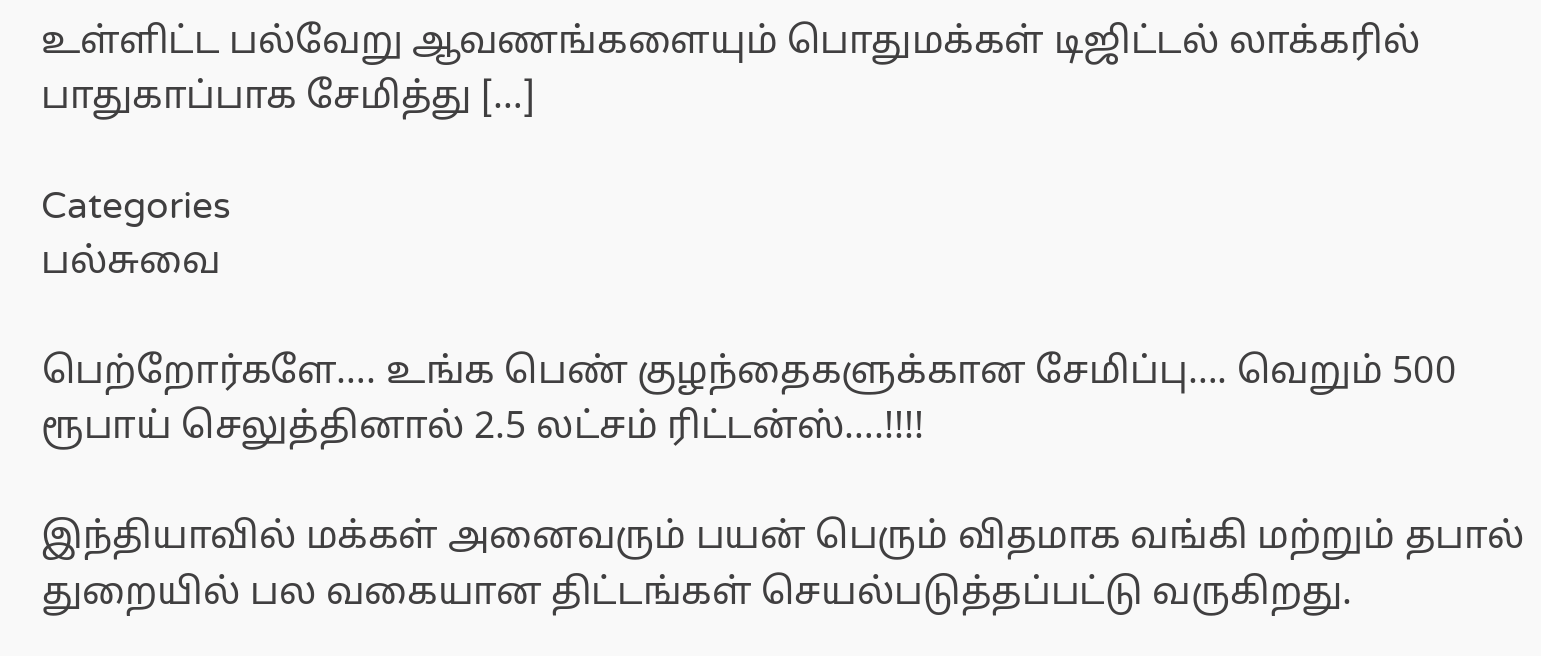உள்ளிட்ட பல்வேறு ஆவணங்களையும் பொதுமக்கள் டிஜிட்டல் லாக்கரில் பாதுகாப்பாக சேமித்து […]

Categories
பல்சுவை

பெற்றோர்களே…. உங்க பெண் குழந்தைகளுக்கான சேமிப்பு…. வெறும் 500 ரூபாய் செலுத்தினால் 2.5 லட்சம் ரிட்டன்ஸ்….!!!!

இந்தியாவில் மக்கள் அனைவரும் பயன் பெரும் விதமாக வங்கி மற்றும் தபால் துறையில் பல வகையான திட்டங்கள் செயல்படுத்தப்பட்டு வருகிறது.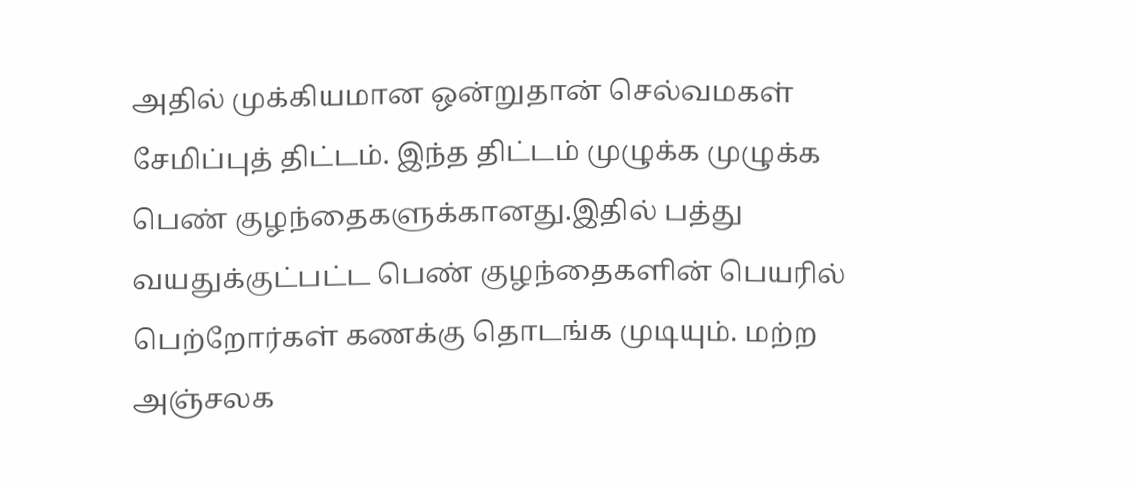அதில் முக்கியமான ஒன்றுதான் செல்வமகள் சேமிப்புத் திட்டம். இந்த திட்டம் முழுக்க முழுக்க பெண் குழந்தைகளுக்கானது.இதில் பத்து வயதுக்குட்பட்ட பெண் குழந்தைகளின் பெயரில் பெற்றோர்கள் கணக்கு தொடங்க முடியும். மற்ற அஞ்சலக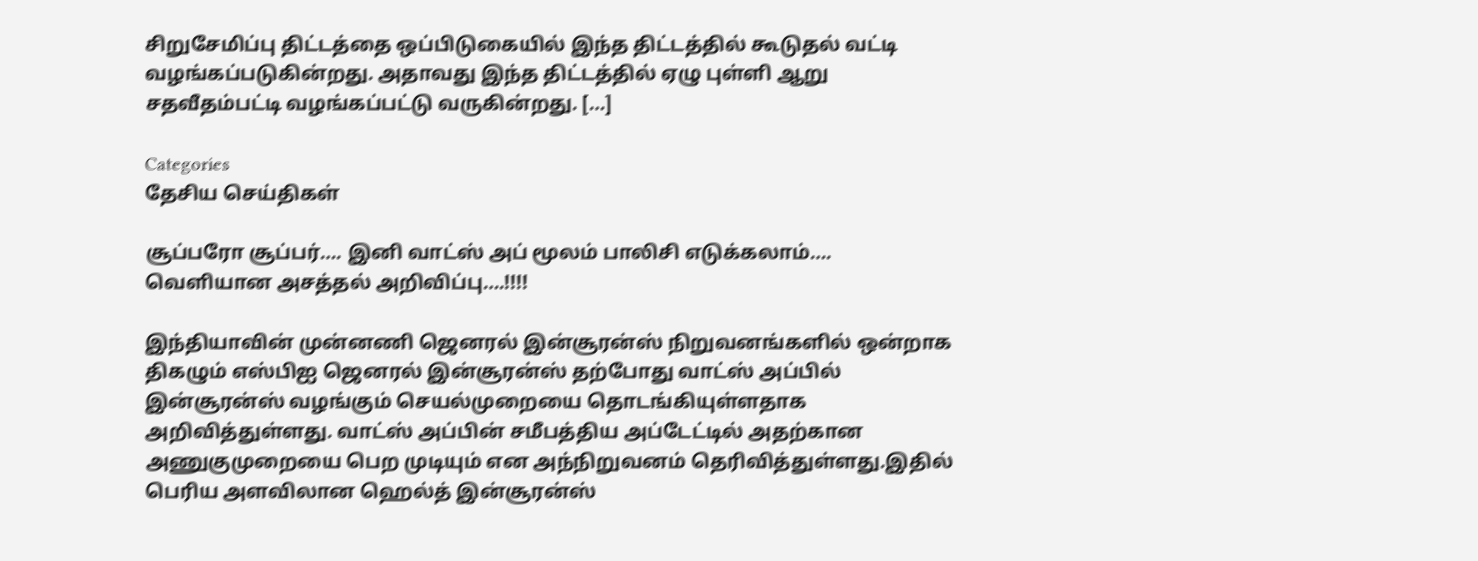சிறுசேமிப்பு திட்டத்தை ஒப்பிடுகையில் இந்த திட்டத்தில் கூடுதல் வட்டி வழங்கப்படுகின்றது. அதாவது இந்த திட்டத்தில் ஏழு புள்ளி ஆறு சதவீதம்பட்டி வழங்கப்பட்டு வருகின்றது. […]

Categories
தேசிய செய்திகள்

சூப்பரோ சூப்பர்…. இனி வாட்ஸ் அப் மூலம் பாலிசி எடுக்கலாம்…. வெளியான அசத்தல் அறிவிப்பு….!!!!

இந்தியாவின் முன்னணி ஜெனரல் இன்சூரன்ஸ் நிறுவனங்களில் ஒன்றாக திகழும் எஸ்பிஐ ஜெனரல் இன்சூரன்ஸ் தற்போது வாட்ஸ் அப்பில் இன்சூரன்ஸ் வழங்கும் செயல்முறையை தொடங்கியுள்ளதாக அறிவித்துள்ளது. வாட்ஸ் அப்பின் சமீபத்திய அப்டேட்டில் அதற்கான அணுகுமுறையை பெற முடியும் என அந்நிறுவனம் தெரிவித்துள்ளது.இதில் பெரிய அளவிலான ஹெல்த் இன்சூரன்ஸ்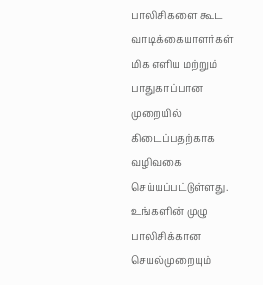பாலிசிகளை கூட வாடிக்கையாளர்கள் மிக எளிய மற்றும் பாதுகாப்பான முறையில் கிடைப்பதற்காக வழிவகை செய்யப்பட்டுள்ளது. உங்களின் முழு பாலிசிக்கான செயல்முறையும்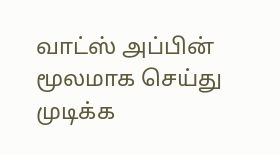வாட்ஸ் அப்பின் மூலமாக செய்து முடிக்க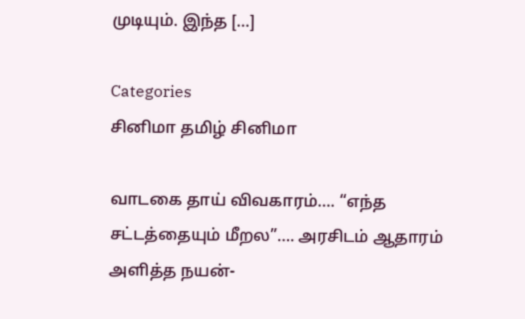முடியும். இந்த […]

Categories
சினிமா தமிழ் சினிமா

வாடகை தாய் விவகாரம்…. “எந்த சட்டத்தையும் மீறல”…. அரசிடம் ஆதாரம் அளித்த நயன்-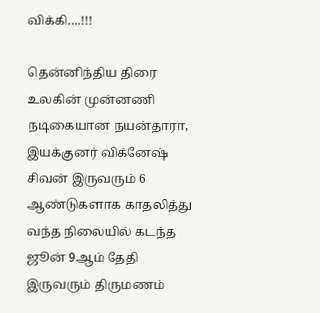விக்கி….!!!

தென்னிந்திய திரை உலகின் முன்னணி நடிகையான நயன்தாரா, இயக்குனர் விக்னேஷ் சிவன் இருவரும் 6 ஆண்டுகளாக காதலித்து வந்த நிலையில் கடந்த ஜூன் 9ஆம் தேதி இருவரும் திருமணம்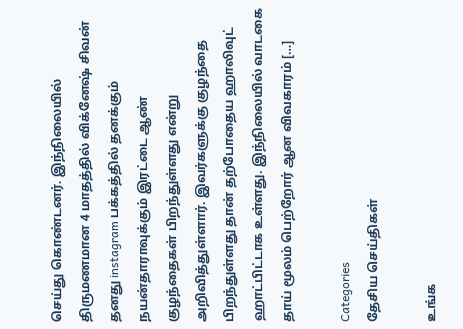செய்து கொண்டனர். இந்நிலையில் திருமணமான 4 மாதத்தில் விக்னேஷ் சிவன் தனது instagram பக்கத்தில் தனக்கும் நயன்தாராவுக்கும் இரட்டை ஆண் குழந்தைகள் பிறந்துள்ளது என்று அறிவித்துள்ளார். இவர்களுக்கு குழந்தை பிறந்துள்ளது தான் தற்போதைய ஹாலிவுட் ஹாட்பிட்டாக உள்ளது. இந்நிலையில் வாடகை தாய் மூலம் பெற்றோர் ஆன விவகாரம் […]

Categories
தேசிய செய்திகள்

உங்க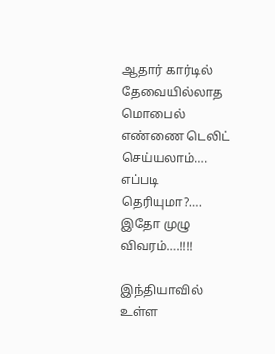ஆதார் கார்டில் தேவையில்லாத மொபைல் எண்ணை டெலிட் செய்யலாம்…. எப்படி தெரியுமா?…. இதோ முழு விவரம்….!!!!

இந்தியாவில் உள்ள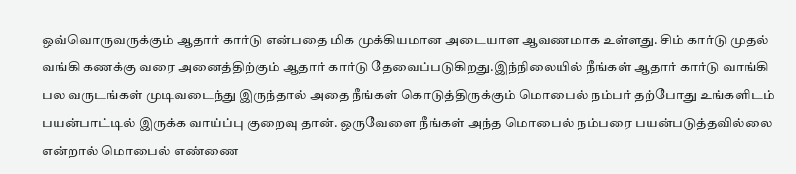ஒவ்வொருவருக்கும் ஆதார் கார்டு என்பதை மிக முக்கியமான அடையாள ஆவணமாக உள்ளது. சிம் கார்டு முதல் வங்கி கணக்கு வரை அனைத்திற்கும் ஆதார் கார்டு தேவைப்படுகிறது.இந்நிலையில் நீங்கள் ஆதார் கார்டு வாங்கி பல வருடங்கள் முடிவடைந்து இருந்தால் அதை நீங்கள் கொடுத்திருக்கும் மொபைல் நம்பர் தற்போது உங்களிடம் பயன்பாட்டில் இருக்க வாய்ப்பு குறைவு தான். ஒருவேளை நீங்கள் அந்த மொபைல் நம்பரை பயன்படுத்தவில்லை என்றால் மொபைல் எண்ணை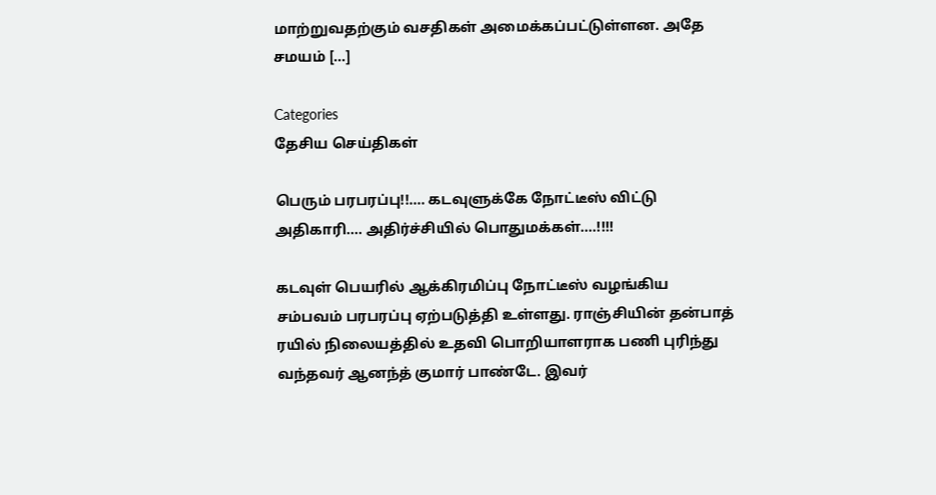மாற்றுவதற்கும் வசதிகள் அமைக்கப்பட்டுள்ளன. அதே சமயம் […]

Categories
தேசிய செய்திகள்

பெரும் பரபரப்பு!!…. கடவுளுக்கே நோட்டீஸ் விட்டு அதிகாரி…. அதிர்ச்சியில் பொதுமக்கள்….!!!!

கடவுள் பெயரில் ஆக்கிரமிப்பு நோட்டீஸ் வழங்கிய சம்பவம் பரபரப்பு ஏற்படுத்தி உள்ளது. ராஞ்சியின் தன்பாத்  ரயில் நிலையத்தில் உதவி பொறியாளராக பணி புரிந்து வந்தவர் ஆனந்த் குமார் பாண்டே. இவர்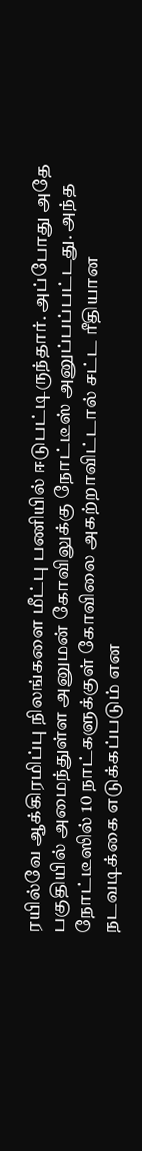ரயில்வே ஆக்கிரமிப்பு நிலங்களை மீட்பு பணியில் ஈடுபட்டிருந்தார். அப்போது அதே பகுதியில் அமைந்துள்ள அனுமன் கோவிலுக்கு நோட்டீஸ் அனுப்பப்பட்டது. அந்த நோட்டீஸில் 10 நாட்களுக்குள் கோவிலை அகற்றாவிட்டால் சட்ட ரீதியான நடவடிக்கை எடுக்கப்படும் என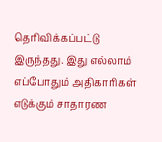தெரிவிக்கப்பட்டு இருந்தது. இது எல்லாம் எப்போதும் அதிகாரிகள் எடுக்கும் சாதாரண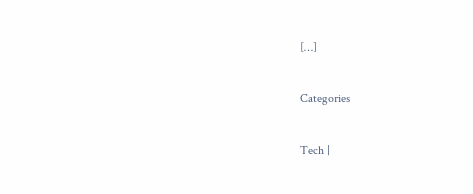[…]

Categories

Tech |